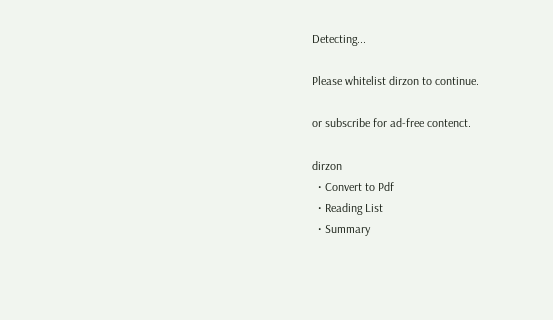Detecting...

Please whitelist dirzon to continue.

or subscribe for ad-free contenct.

dirzon
  • Convert to Pdf
  • Reading List
  • Summary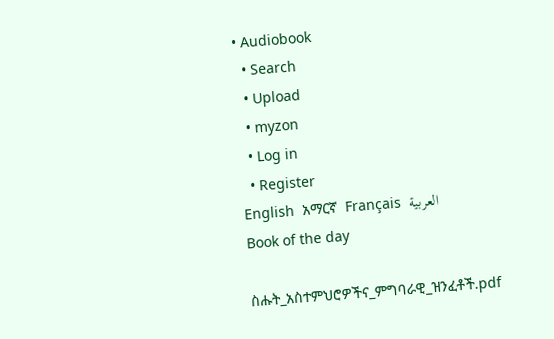• Audiobook
  • Search
  • Upload
  • myzon
  • Log in
  • Register
English  አማርኛ  Français  العربية
Book of the day

ስሑት_አስተምህሮዎችና_ምግባራዊ_ዝንፈቶች.pdf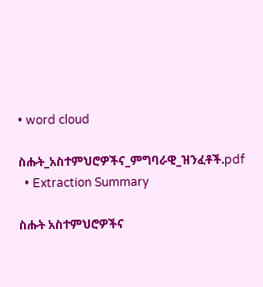• word cloud

ስሑት_አስተምህሮዎችና_ምግባራዊ_ዝንፈቶች.pdf
  • Extraction Summary

ስሑት አስተምህሮዎችና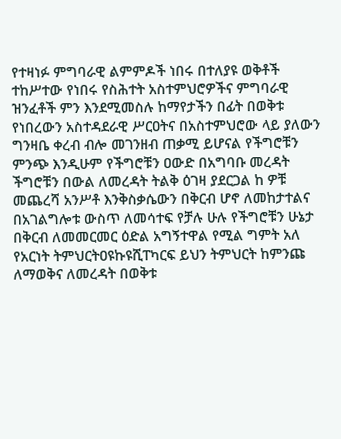የተዛነፉ ምግባራዊ ልምምዶች ነበሩ በተለያዩ ወቅቶች ተከሥተው የነበሩ የስሕተት አስተምህሮዎችና ምግባራዊ ዝንፈቶች ምን እንደሚመስሉ ከማየታችን በፊት በወቅቱ የነበረውን አስተዳደራዊ ሥርዐትና በአስተምህሮው ላይ ያለውን ግንዛቤ ቀረብ ብሎ መገንዘብ ጠቃሚ ይሆናል የችግሮቹን ምንጭ እንዲሁም የችግሮቹን ዐውድ በአግባቡ መረዳት ችግሮቹን በውል ለመረዳት ትልቅ ዕገዛ ያደርጋል ከ ዎቹ መጨረሻ አንሥቶ እንቅስቃሴውን በቅርብ ሆኖ ለመከታተልና በአገልግሎቱ ውስጥ ለመሳተፍ የቻሉ ሁሉ የችግሮቹን ሁኔታ በቅርብ ለመመርመር ዕድል አግኝተዋል የሚል ግምት አለ የአርነት ትምህርትዐዩኩዩሺፐካርፍ ይህን ትምህርት ከምንጩ ለማወቅና ለመረዳት በወቅቱ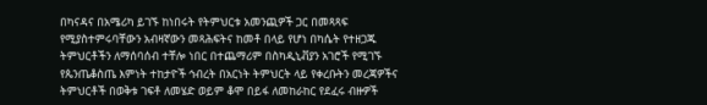በካናዳና በአሜሪካ ይገኙ ከነበሩት የትምህርቱ አመንጪዎች ጋር በመጻጻፍ የሚያስተምሩባቸውን አብዛኛውን መጻሕፍትና ከመቶ በላይ የሆነ በካሴት የተዘጋጁ ትምህርቶችን ለማሰባሰብ ተቸሎ ነበር በተጨማሪም በስካዲኒቭያን አገሮች የሚገኙ የጴንጤቆስጤ እምነት ተከታዮች ኅብረት በአርነት ትምህርት ላይ የቀረቡትን መረጃዎችና ትምህርቶች በወቅቱ ገፍቶ ለመሄድ ወይም ቆሞ በይፋ ለመከራከር የደፈሩ ብዙዎች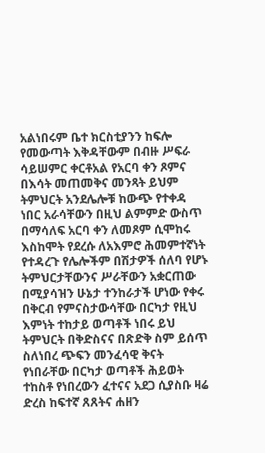አልነበሩም ቤተ ክርስቲያንን ከፍሎ የመውጣት እቅዳቸውም በብዙ ሥፍራ ሳይሠምር ቀርቶአል የአርባ ቀን ጾምና በእሳት መጠመቅና መንጻት ይህም ትምህርት አንደሌሎቹ ከውጭ የተቀዳ ነበር አራሳቸውን በዚህ ልምምድ ውስጥ በማሳለፍ አርባ ቀን ለመጾም ሲሞከሩ እስከሞት የደረሱ ለአእምሮ ሕመምተኛነት የተዳረጉ የሌሎችም በሽታዎች ሰለባ የሆኑ ትምህርታቸውንና ሥራቸውን አቋርጠው በሚያሳዝን ሁኔታ ተንከራታች ሆነው የቀሩ በቅርብ የምናስታውሳቸው በርካታ የዚህ እምነት ተከታይ ወጣቶች ነበሩ ይህ ትምህርት በቅድስናና በጽድቅ ስም ይሰጥ ስለነበረ ጭፍን መንፈሳዊ ቅናት የነበራቸው በርካታ ወጣቶች ሕይወት ተከስቶ የነበረውን ፈተናና አደጋ ሲያስቡ ዛሬ ድረስ ከፍተኛ ጸጸትና ሐዘን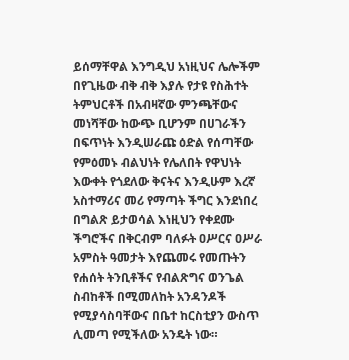ይሰማቸዋል እንግዲህ አነዚህና ሌሎችም በየጊዜው ብቅ ብቅ እያሉ የታዩ የስሕተት ትምህርቶች በአብዛኛው ምንጫቸውና መነሻቸው ከውጭ ቢሆንም በሀገራችን በፍጥነት እንዲሠራጩ ዕድል የሰጣቸው የምዕመኑ ብልህነት የሌለበት የዋህነት እውቀት የጎደለው ቅናትና እንዲሁም እረኛ አስተማሪና መሪ የማጣት ችግር እንደነበረ በግልጽ ይታወሳል እነዚህን የቀደሙ ችግሮችና በቅርብም ባለፉት ዐሥርና ዐሥራ አምስት ዓመታት እየጨመሩ የመጡትን የሐሰት ትንቢቶችና የብልጽግና ወንጌል ስብከቶች በሚመለከት አንዳንዶች የሚያሳስባቸውና በቤተ ከርስቲያን ውስጥ ሊመጣ የሚችለው አንዴት ነው።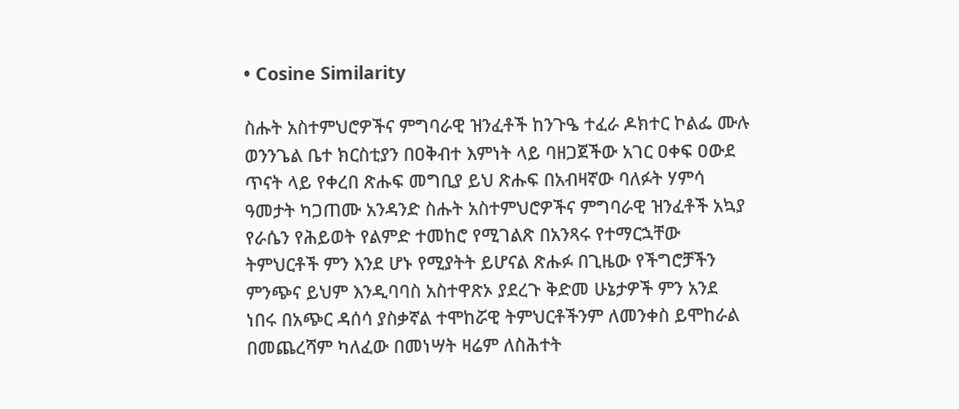• Cosine Similarity

ስሑት አስተምህሮዎችና ምግባራዊ ዝንፈቶች ከንጉዔ ተፈራ ዶክተር ኮልፌ ሙሉ ወንንጌል ቤተ ክርስቲያን በዐቅብተ እምነት ላይ ባዘጋጀችው አገር ዐቀፍ ዐውደ ጥናት ላይ የቀረበ ጽሑፍ መግቢያ ይህ ጽሑፍ በአብዛኛው ባለፉት ሃምሳ ዓመታት ካጋጠሙ አንዳንድ ስሑት አስተምህሮዎችና ምግባራዊ ዝንፈቶች አኳያ የራሴን የሕይወት የልምድ ተመከሮ የሚገልጽ በአንጻሩ የተማርኋቸው ትምህርቶች ምን እንደ ሆኑ የሚያትት ይሆናል ጽሑፉ በጊዜው የችግሮቻችን ምንጭና ይህም እንዲባባስ አስተዋጽኦ ያደረጉ ቅድመ ሁኔታዎች ምን አንደ ነበሩ በአጭር ዳሰሳ ያስቃኛል ተሞከሯዊ ትምህርቶችንም ለመንቀስ ይሞከራል በመጨረሻም ካለፈው በመነሣት ዛሬም ለስሕተት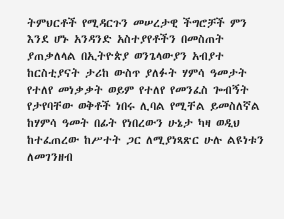ትምህርቶች የሚዳርጉን መሠረታዊ ችግሮቻች ምን እንደ ሆኑ አንዳንድ አስተያየቶችን በመስጠት ያጠቃለላል በኢትዮጵያ ወንጌላውያን አብያተ ከርስቲያናት ታሪከ ውስጥ ያለፉት ሃምሳ ዓመታት የተለየ መነቃቃት ወይም የተለየ የመንፈስ ጐብኝት የታየባቸው ወቅቶች ነበሩ ሊባል የሚቸል ይመስለኛል ከሃምሳ ዓመት በፊት የነበረውን ሁኔታ ካዛ ወዲህ ከተፈጠረው ከሥተት ጋር ለሚያነጻጽር ሁሉ ልዩነቱን ለመገንዘብ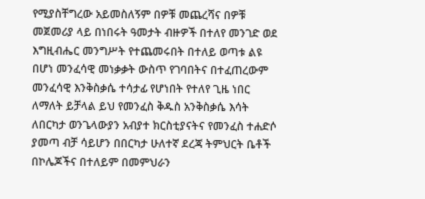የሚያስቸግረው አይመስለኝም በዎቹ መጨረሻና በዎቹ መጀመሪያ ላይ በነበሩት ዓመታት ብዙዎች በተለየ መንገድ ወደ እግዚብሔር መንግሥት የተጨመሩበት በተለይ ወጣቱ ልዩ በሆነ መንፈሳዊ መነቃቃት ውስጥ የገባበትና በተፈጠረውም መንፈሳዊ እንቅስቃሴ ተሳታፊ የሆነበት የተለየ ጊዜ ነበር ለማለት ይቻላል ይህ የመንፈስ ቅዱስ አንቅስቃሴ እሳት ለበርካታ ወንጌላውያን አብያተ ክርስቲያናትና የመንፈስ ተሐድሶ ያመጣ ብቻ ሳይሆን በበርካታ ሁለተኛ ደረጃ ትምህርት ቤቶች በኮሌጆችና በተለይም በመምህራን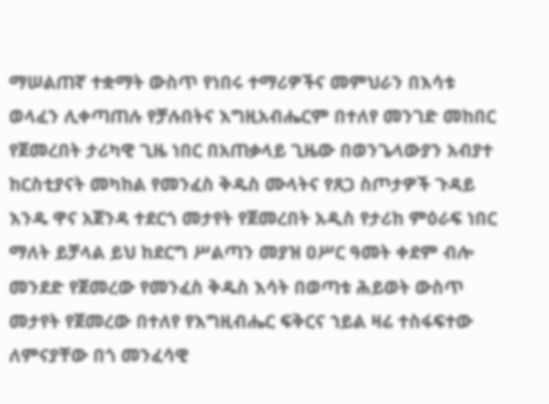ማሠልጠኛ ተቋማት ውስጥ የነበሩ ተማሪዎችና መምህራን በእሳቱ ወላፈን ሊቀጣጠሉ የቻሉበትና እግዚአብሔርም በተለየ መንገድ መከበር የጀመረበት ታሪካዊ ጊዜ ነበር በአጠቃላይ ጊዜው በወንጌላውያን አብያተ ከርስቲያናት መካከል የመንፈስ ቅዱስ ሙላትና የጸጋ ስጦታዎች ጉዳይ እንዱ ዋና አጀንዳ ተደርጎ መታየት የጀመረበት አዲስ የታሪከ ምዕራፍ ነበር ማለት ይቻላል ይህ ከደርግ ሥልጣን መያዝ ዐሥር ዓመት ቀደም ብሎ መንደድ የጀመረው የመንፈስ ቅዱስ እሳት በወጣቱ ሕይወት ውስጥ መታየት የጀመረው በተለየ የእግዚብሔር ፍቅርና ኀይል ዛሬ ተስፋፍተው ለምናያቸው በጎ መንፈሳዊ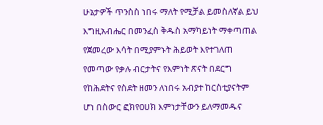ሁኔታዎች ጥንስስ ነበሩ ማለት የሚቻል ይመስለኛል ይህ እግዚአብሔር በመንፈስ ቅዱስ አማካይነት ማቀጣጠል የጀመረው እሳት በሚያምኑት ሕይወት እየተገለጠ የመጣው የቃሉ ብርታትና የእምነት ጽናት በደርግ የከሕደትና የስደት ዘመን ለነበሩ አብያተ ከርስቲያናትም ሆነ በስውር ፎክየዐሀክ እምነታቸውን ይለማመዱና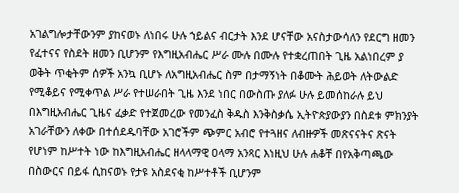አገልግሎታቸውንም ያከናወኑ ለነበሩ ሁሉ ኀይልና ብርታት እንደ ሆናቸው አናስታውሳለን የደርግ ዘመን የፈተናና የስደት ዘመን ቢሆንም የእግዚአብሔር ሥራ ሙሉ በሙሉ የተቋረጠበት ጊዜ አልነበረም ያ ወቅት ጥቂትም ሰዎች አንኳ ቢሆኑ ለአግዚአብሔር ስም በታማኝነት በቆሙት ሕይወት ለትውልድ የሚቆይና የሚቀጥል ሥራ የተሠራበት ጊዜ እንደ ነበር በውስጡ ያለፉ ሁሉ ይመሰከራሉ ይህ በእግዚአብሔር ጊዜና ፈቃድ የተጀመረው የመንፈስ ቅዱስ እንቅስቃሴ ኢትዮጵያውያን በስደቱ ምክንያት አገራቸውን ለቀው በተሰደዱባቸው አገሮችም ጭምር አብሮ የተጓዘና ለብዙዎች መጽናናትና ጽናት የሆነም ከሥተት ነው ከእግዚአብሔር ዘላላማዊ ዐላማ አንጻር እነዚህ ሁሉ ሐቆቸ በየአቅጣጫው በስውርና በይፋ ሲከናወኑ የታዩ አስደናቂ ከሥተቶች ቢሆንም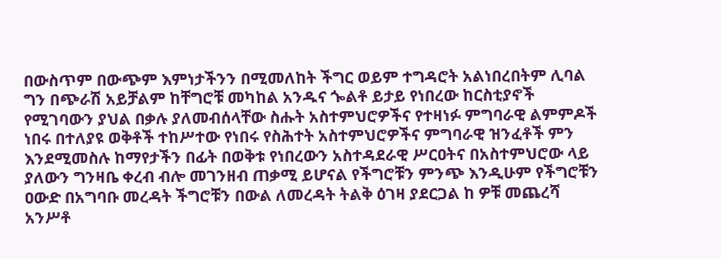በውስጥም በውጭም እምነታችንን በሚመለከት ችግር ወይም ተግዳሮት አልነበረበትም ሊባል ግን በጭራሽ አይቻልም ከቸግሮቹ መካከል አንዱና ጐልቶ ይታይ የነበረው ከርስቲያኖች የሚገባውን ያህል በቃሉ ያለመብሰላቸው ስሑት አስተምህሮዎችና የተዛነፉ ምግባራዊ ልምምዶች ነበሩ በተለያዩ ወቅቶች ተከሥተው የነበሩ የስሕተት አስተምህሮዎችና ምግባራዊ ዝንፈቶች ምን እንደሚመስሉ ከማየታችን በፊት በወቅቱ የነበረውን አስተዳደራዊ ሥርዐትና በአስተምህሮው ላይ ያለውን ግንዛቤ ቀረብ ብሎ መገንዘብ ጠቃሚ ይሆናል የችግሮቹን ምንጭ እንዲሁም የችግሮቹን ዐውድ በአግባቡ መረዳት ችግሮቹን በውል ለመረዳት ትልቅ ዕገዛ ያደርጋል ከ ዎቹ መጨረሻ አንሥቶ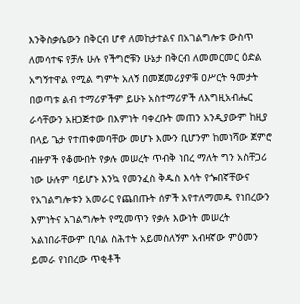እንቅስቃሴውን በቅርብ ሆኖ ለመከታተልና በአገልግሎቱ ውስጥ ለመሳተፍ የቻሉ ሁሉ የችግሮቹን ሁኔታ በቅርብ ለመመርመር ዕድል አግኝተዋል የሚል ግምት አለኝ በመጀመሪያዎቹ ዐሥርት ዓመታት በወጣቱ ልብ ተማሪዎችም ይሁኑ አስተማሪዎች ለእግዚአብሔር ራሳቸውን አዘጋጅተው በእምነት ባቀረቡት መጠን አንዲያውም ከዚያ በላይ ጌታ የተጠቀመባቸው መሆኑ እሙን ቢሆንም ከመነሻው ጀምሮ ብዙዎች የቆሙበት የቃሉ መሠረት ጥብቅ ነበረ ማለት ግን አስቸጋሪ ነው ሁሉም ባይሆኑ እንኳ የመንፈስ ቅዱስ እሳት የጐበኛቸውና የአገልግሎቱን አመራር የጨበጡት ሰዎች አየተለማመዱ የነበረውን እምነትና አገልግሎት የሚመጥን የቃሉ እውነት መሠረት አልነበራቸውም ቢባል ስሕተት አይመስለኝም አብዛኛው ምዕመን ይመራ የነበረው ጥቂቶች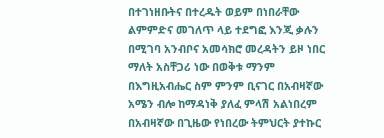በተገነዘቡትና በተረዱት ወይም በነበራቸው ልምምድና መገለጥ ላይ ተደግፎ እንጂ ቃሉን በሚገባ አንብቦና አመሳክሮ መረዳትን ይዞ ነበር ማለት አስቸጋሪ ነው በወቅቱ ማንም በእግዚአብሔር ስም ምንም ቢናገር በአብዛኛው አሜን ብሎ ከማዳነቅ ያለፈ ምላሽ አልነበረም በአብዛኛው በጊዜው የነበረው ትምህርት ያተኩር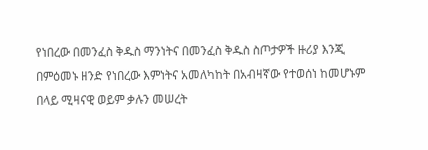የነበረው በመንፈስ ቅዱስ ማንነትና በመንፈስ ቅዱስ ስጦታዎች ዙሪያ እንጂ በምዕመኑ ዘንድ የነበረው እምነትና አመለካከት በአብዛኛው የተወሰነ ከመሆኑም በላይ ሚዛናዊ ወይም ቃሉን መሠረት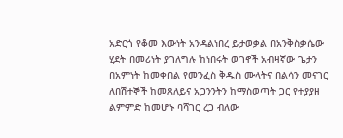አድርጎ የቆመ እውነት አንዳልነበረ ይታወቃል በአንቅስቃሴው ሂደት በመሪነት ያገለግሉ ከነበሩት ወገኖች አብዛኛው ጌታን በአምነት ከመቀበል የመንፈስ ቅዱስ ሙላትና በልሳን መናገር ለበሽተኞች ከመጸለይና አጋንንትን ከማስወጣት ጋር የተያያዘ ልምምድ ከመሆኑ ባሻገር ረጋ ብለው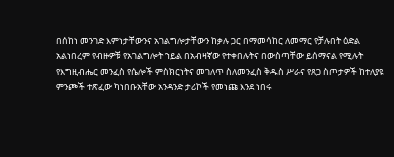በሰከነ መንገድ እምነታቸውንና አገልግሎታቸውን ከቃሉ ጋር በማመሳከር ለመማር የቻሉበት ዕድል አልነበረም የብዙዎቹ የአገልግሎት ኀይል በአብዛኛው የተቀበሉትና በውስጣቸው ይሰማናል የሚሉት የእግዚብሔር መንፈስ የሴሎች ምስክርነትና መገለጥ ስለመንፈስ ቅዱስ ሥራና የጸጋ ስጦታዎች ከተለያዩ ምንጮች ተጽፈው ካነበቡአቸው አንዳንድ ታሪኮች የመነጩ እንደ ነበሩ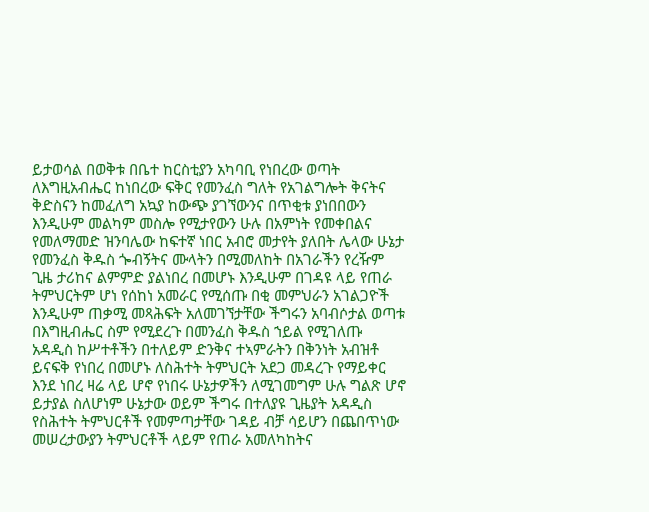ይታወሳል በወቅቱ በቤተ ከርስቲያን አካባቢ የነበረው ወጣት ለእግዚአብሔር ከነበረው ፍቅር የመንፈስ ግለት የአገልግሎት ቅናትና ቅድስናን ከመፈለግ አኳያ ከውጭ ያገኘውንና በጥቂቱ ያነበበውን እንዲሁም መልካም መስሎ የሚታየውን ሁሉ በአምነት የመቀበልና የመለማመድ ዝንባሌው ከፍተኛ ነበር አብሮ መታየት ያለበት ሌላው ሁኔታ የመንፈስ ቅዱስ ጐብኝትና ሙላትን በሚመለከት በአገራችን የረዥም ጊዜ ታሪከና ልምምድ ያልነበረ በመሆኑ እንዲሁም በገዳዩ ላይ የጠራ ትምህርትም ሆነ የሰከነ አመራር የሚሰጡ በቂ መምህራን አገልጋዮች እንዲሁም ጠቃሚ መጻሕፍት አለመገኘታቸው ችግሩን አባብሶታል ወጣቱ በእግዚብሔር ስም የሚደረጉ በመንፈስ ቅዱስ ኀይል የሚገለጡ አዳዲስ ከሥተቶችን በተለይም ድንቅና ተኣምራትን በቅንነት አብዝቶ ይናፍቅ የነበረ በመሆኑ ለስሕተት ትምህርት አደጋ መዳረጉ የማይቀር እንደ ነበረ ዛሬ ላይ ሆኖ የነበሩ ሁኔታዎችን ለሚገመግም ሁሉ ግልጽ ሆኖ ይታያል ስለሆነም ሁኔታው ወይም ችግሩ በተለያዩ ጊዜያት አዳዲስ የስሕተት ትምህርቶች የመምጣታቸው ገዳይ ብቻ ሳይሆን በጨበጥነው መሠረታውያን ትምህርቶች ላይም የጠራ አመለካከትና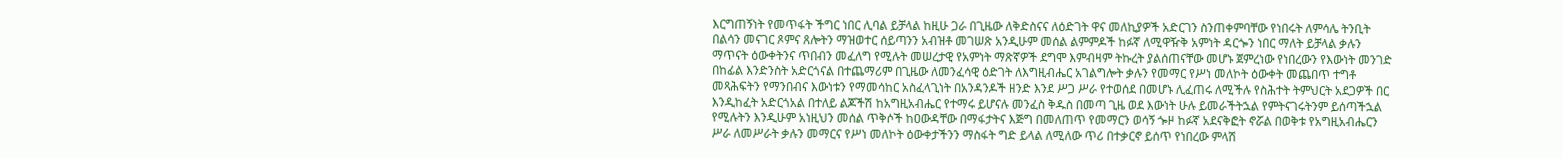እርግጠኝነት የመጥፋት ችግር ነበር ሊባል ይቻላል ከዚሁ ጋራ በጊዜው ለቅድስናና ለዕድገት ዋና መለኪያዎች አድርገን ስንጠቀምባቸው የነበሩት ለምሳሌ ትንቢት በልሳን መናገር ጾምና ጸሎትን ማዝወተር ሰይጣንን አብዝቶ መገሠጽ አንዲሁም መሰል ልምምዶች ከፉኛ ለሚዋዥቅ አምነት ዳርጐን ነበር ማለት ይቻላል ቃሉን ማጥናት ዕውቀትንና ጥበብን መፈለግ የሚሉት መሠረታዊ የአምነት ማጽኛዎች ደግሞ እምብዛም ትኩረት ያልሰጠናቸው መሆኑ ጀምረነው የነበረውን የእውነት መንገድ በከፊል እንድንስት አድርጎናል በተጨማሪም በጊዜው ለመንፈሳዊ ዕድገት ለእግዚብሔር አገልግሎት ቃሉን የመማር የሥነ መለኮት ዕውቀት መጨበጥ ተግቶ መጻሕፍትን የማንበብና እውነቱን የማመሳከር አስፈላጊነት በአንዳንዶች ዘንድ እንደ ሥጋ ሥራ የተወሰደ በመሆኑ ሊፈጠሩ ለሚችሉ የስሕተት ትምህርት አደጋዎች በር እንዲከፈት አድርጎአል በተለይ ልጆችሽ ከአግዚአብሔር የተማሩ ይሆናሉ መንፈስ ቅዱስ በመጣ ጊዜ ወደ እውነት ሁሉ ይመራችትኋል የምትናገሩትንም ይሰጣችኋል የሚሉትን እንዲሁም አነዚህን መሰል ጥቅሶች ከዐውዳቸው በማፋታትና እጅግ በመለጠጥ የመማርን ወሳኝ ጐዞ ከፉኛ አደናቅፎት ኖሯል በወቅቱ የአግዚአብሔርን ሥራ ለመሥራት ቃሉን መማርና የሥነ መለኮት ዕውቀታችንን ማስፋት ግድ ይላል ለሚለው ጥሪ በተቃርኖ ይሰጥ የነበረው ምላሽ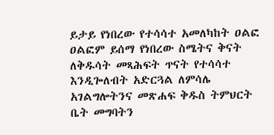ይታይ የነበረው የተሳሳተ አመለካከት ዐልፎ ዐልፎም ይሰማ የነበረው ስሜትና ቅናት ለቅዱሳት መጻሕፍት ጥናት የተሳሳተ እንዲጐለብት አድርጓል ለምሳሌ አገልግሎትንና መጽሐፍ ቅዱስ ትምህርት ቤት መግባትን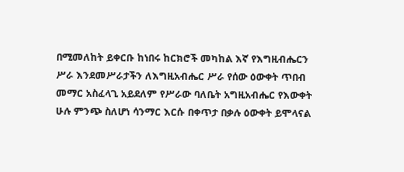በሚመለከት ይቀርቡ ከነበሩ ከርክሮች መካከል እኛ የእግዚብሔርን ሥራ እንደመሥራታችን ለእግዚአብሔር ሥራ የሰው ዕውቀት ጥበብ መማር አስፈላጊ አይደለም የሥራው ባለቤት አግዚአብሔር የእውቀት ሁሉ ምንጭ ስለሆነ ሳንማር እርሱ በቀጥታ በቃሉ ዕውቀት ይሞላናል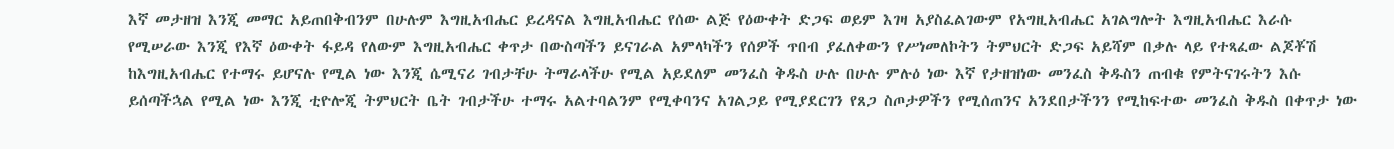እኛ መታዘዝ እንጂ መማር አይጠበቅብንም በሁሉም እግዚአብሔር ይረዳናል እግዚአብሔር የሰው ልጅ የዕውቀት ድጋፍ ወይም እገዛ አያስፈልገውም የአግዚአብሔር አገልግሎት እግዚአብሔር እራሱ የሚሠራው እንጂ የእኛ ዕውቀት ፋይዳ የለውም እግዚአብሔር ቀጥታ በውስጣችን ይናገራል አምላካችን የሰዎች ጥበብ ያፈለቀውን የሥነመለኮትን ትምህርት ድጋፍ አይሻም በቃሉ ላይ የተጻፈው ልጆቾሽ ከእግዚአብሔር የተማሩ ይሆናሉ የሚል ነው እንጂ ሴሚናሪ ገብታቸሁ ትማራላችሁ የሚል አይደለም መንፈስ ቅዱስ ሁሉ በሁሉ ምሉዕ ነው እኛ የታዘዝነው መንፈስ ቅዱስን ጠብቁ የምትናገሩትን እሱ ይሰጣችኋል የሚል ነው እንጂ ቲዮሎጂ ትምህርት ቤት ገብታችሁ ተማሩ አልተባልንም የሚቀባንና አገልጋይ የሚያደርገን የጸጋ ስጦታዎችን የሚሰጠንና አንደበታችንን የሚከፍተው መንፈስ ቅዱስ በቀጥታ ነው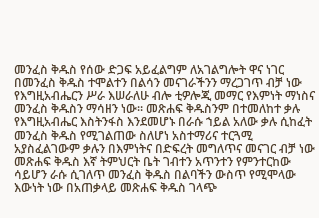መንፈስ ቅዱስ የሰው ድጋፍ አይፈልግም ለአገልግሎት ዋና ነገር በመንፈስ ቅዱስ ተሞልተን በልሳን መናገራችንን ማረጋገጥ ብቻ ነው የእግዚአብሔርን ሥራ እሠራለሁ ብሎ ቲዎሎጂ መማር የእምነት ማነስና መንፈስ ቅዱስን ማሳዘን ነው። መጽሐፍ ቅዱስንም በተመለከተ ቃሉ የእግዚአብሔር እስትንፋስ እንደመሆኑ በራሱ ኀይል አለው ቃሉ ሲከፈት መንፈስ ቅዱስ የሚገልጠው ስለሆነ አስተማሪና ተርጓሚ አያስፈልገውም ቃሉን በእምነትና በድፍረት መግለጥና መናገር ብቻ ነው መጽሐፍ ቅዱስ እኛ ትምህርት ቤት ገብተን አጥንተን የምንተርከው ሳይሆን ራሱ ሲገለጥ መንፈስ ቅዱስ በልባችን ውስጥ የሚሞላው እውነት ነው በአጠቃላይ መጽሐፍ ቅዱስ ገላጭ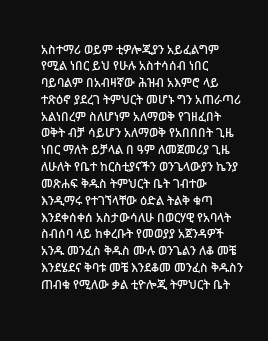አስተማሪ ወይም ቲዎሎጂያን አይፈልግም የሚል ነበር ይህ የሁሉ አስተሳሰብ ነበር ባይባልም በአብዛኛው ሕዝብ አእምሮ ላይ ተጽዕኖ ያደረገ ትምህርት መሆኑ ግን አጠራጣሪ አልነበረም ስለሆነም አለማወቅ የገዘፈበት ወቅት ብቻ ሳይሆን አለማወቅ የአበበበት ጊዜ ነበር ማለት ይቻላል በ ዓም ለመጀመሪያ ጊዜ ለሁለት የቤተ ከርስቲያናችን ወንጌላውያን ኬንያ መጽሐፍ ቅዱስ ትምህርት ቤት ገብተው እንዲማሩ የተገኘላቸው ዕድል ትልቅ ቁጣ እንደቀሰቀሰ አስታውሳለሁ በወርሃዊ የአባላት ስብሰባ ላይ ከቀረቡት የመወያያ አጀንዳዎች አንዱ መንፈስ ቅዱስ ሙሉ ወንጌልን ለቆ መቼ እንደሄደና ቅባቱ መቼ እንደቆመ መንፈስ ቅዱስን ጠብቁ የሚለው ቃል ቲዮሎጂ ትምህርት ቤት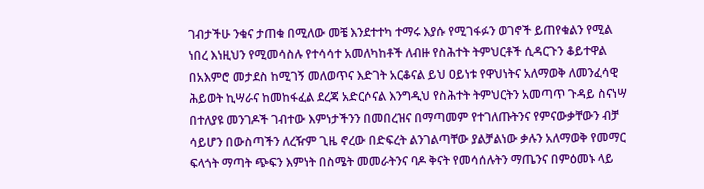ገብታችሁ ንቁና ታጠቁ በሚለው መቼ እንደተተካ ተማሩ እያሱ የሚገፋፉን ወገኖች ይጠየቁልን የሚል ነበረ እነዚህን የሚመሳስሉ የተሳሳተ አመለካከቶች ለብዙ የስሕተት ትምህርቶች ሲዳርጉን ቆይተዋል በአእምሮ መታደስ ከሚገኝ መለወጥና እድገት አርቆናል ይህ ዐይነቱ የዋህነትና አለማወቅ ለመንፈሳዊ ሕይወት ኪሣራና ከመከፋፈል ደረጃ አድርሶናል እንግዲህ የስሕተት ትምህርትን አመጣጥ ጉዳይ ስናነሣ በተለያዩ መንገዶች ገብተው እምነታችንን በመበረዝና በማጣመም የተገለጡትንና የምናውቃቸውን ብቻ ሳይሆን በውስጣችን ለረዥም ጊዜ ኖረው በድፍረት ልንገልጣቸው ያልቻልነው ቃሉን አለማወቅ የመማር ፍላጎት ማጣት ጭፍን እምነት በስሜት መመራትንና ባዶ ቅናት የመሳሰሉትን ማጤንና በምዕመኑ ላይ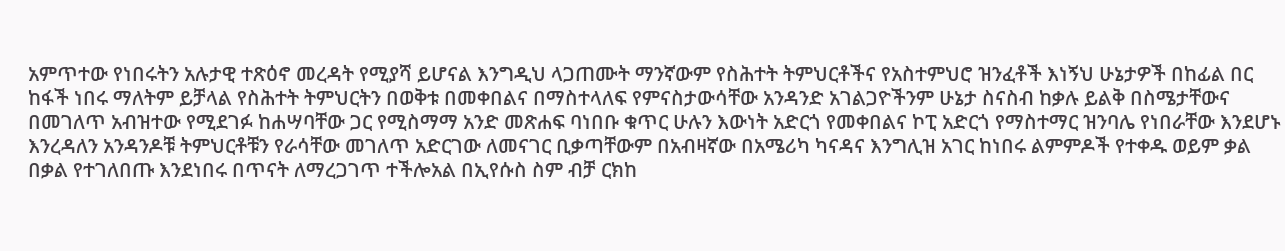አምጥተው የነበሩትን አሉታዊ ተጽዕኖ መረዳት የሚያሻ ይሆናል እንግዲህ ላጋጠሙት ማንኛውም የስሕተት ትምህርቶችና የአስተምህሮ ዝንፈቶች እነኝህ ሁኔታዎች በከፊል በር ከፋች ነበሩ ማለትም ይቻላል የስሕተት ትምህርትን በወቅቱ በመቀበልና በማስተላለፍ የምናስታውሳቸው አንዳንድ አገልጋዮችንም ሁኔታ ስናስብ ከቃሉ ይልቅ በስሜታቸውና በመገለጥ አብዝተው የሚደገፉ ከሐሣባቸው ጋር የሚስማማ አንድ መጽሐፍ ባነበቡ ቁጥር ሁሉን እውነት አድርጎ የመቀበልና ኮፒ አድርጎ የማስተማር ዝንባሌ የነበራቸው እንደሆኑ እንረዳለን አንዳንዶቹ ትምህርቶቹን የራሳቸው መገለጥ አድርገው ለመናገር ቢቃጣቸውም በአብዛኛው በአሜሪካ ካናዳና እንግሊዝ አገር ከነበሩ ልምምዶች የተቀዱ ወይም ቃል በቃል የተገለበጡ እንደነበሩ በጥናት ለማረጋገጥ ተችሎአል በኢየሱስ ስም ብቻ ርክከ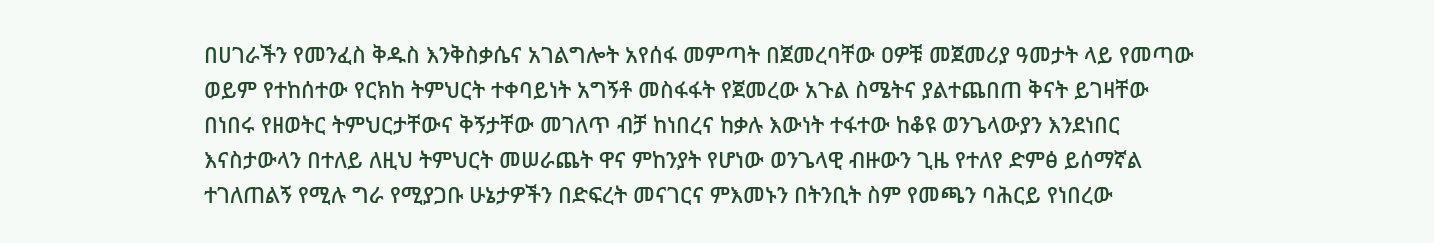በሀገራችን የመንፈስ ቅዱስ እንቅስቃሴና አገልግሎት አየሰፋ መምጣት በጀመረባቸው ዐዎቹ መጀመሪያ ዓመታት ላይ የመጣው ወይም የተከሰተው የርክከ ትምህርት ተቀባይነት አግኝቶ መስፋፋት የጀመረው አጉል ስሜትና ያልተጨበጠ ቅናት ይገዛቸው በነበሩ የዘወትር ትምህርታቸውና ቅኝታቸው መገለጥ ብቻ ከነበረና ከቃሉ እውነት ተፋተው ከቆዩ ወንጌላውያን እንደነበር እናስታውላን በተለይ ለዚህ ትምህርት መሠራጨት ዋና ምከንያት የሆነው ወንጌላዊ ብዙውን ጊዜ የተለየ ድምፅ ይሰማኛል ተገለጠልኝ የሚሉ ግራ የሚያጋቡ ሁኔታዎችን በድፍረት መናገርና ምእመኑን በትንቢት ስም የመጫን ባሕርይ የነበረው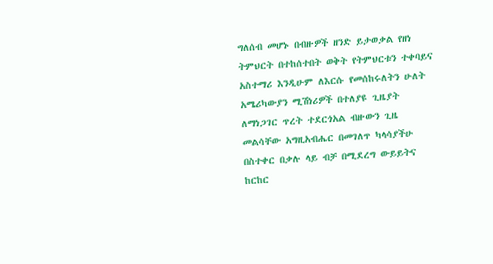ግለሰብ መሆኑ በብዙዎች ዘንድ ይታወቃል የዘነ ትምህርት በተከሰተበት ወቅት የትምህርቱን ተቀባይና አስተማሪ እንዲሁም ለእርሱ የመሰከሩለትን ሁለት አሜሪካውያን ሚሽነሪዎች በተለያዩ ጊዜያት ለማነጋገር ጥረት ተደርጎአል ብዙውን ጊዜ መልሳቸው አግዚአብሔር በመገለጥ ካላሳያችሁ በስተቀር በቃሉ ላይ ብቻ በሚደረግ ውይይትና ከርከር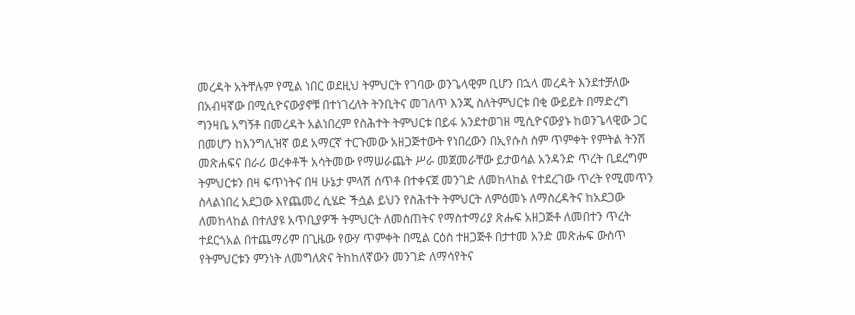መረዳት አትቸሉም የሚል ነበር ወደዚህ ትምህርት የገባው ወንጌላዊም ቢሆን በኋላ መረዳት እንደተቻለው በአብዛኛው በሚሲዮናውያኖቹ በተነገረለት ትንቢትና መገለጥ እንጂ ስለትምህርቱ በቂ ውይይት በማድረግ ግንዛቤ አግኝቶ በመረዳት አልነበረም የስሕተት ትምህርቱ በይፋ አንደተወገዘ ሚሲዮናውያኑ ከወንጌላዊው ጋር በመሆን ከእንግሊዝኛ ወደ አማርኛ ተርጉመው አዘጋጅተውት የነበረውን በኢየሱስ ስም ጥምቀት የምትል ትንሽ መጽሐፍና በራሪ ወረቀቶች አሳትመው የማሠራጨት ሥራ መጀመራቸው ይታወሳል አንዳንድ ጥረት ቢደረግም ትምህርቱን በዛ ፍጥነትና በዛ ሁኔታ ምላሽ ሰጥቶ በተቀናጀ መንገድ ለመከላከል የተደረገው ጥረት የሚመጥን ስላልነበረ አደጋው እየጨመረ ሲሄድ ችሷል ይህን የስሕተት ትምህርት ለምዕመኑ ለማስረዳትና ከአደጋው ለመከላከል በተለያዩ አጥቢያዎች ትምህርት ለመስጠትና የማስተማሪያ ጽሑፍ አዘጋጅቶ ለመበተን ጥረት ተደርጎአል በተጨማሪም በጊዜው የውሃ ጥምቀት በሚል ርዕስ ተዘጋጅቶ በታተመ አንድ መጽሑፍ ውስጥ የትምህርቱን ምንነት ለመግለጽና ትከከለኛውን መንገድ ለማሳየትና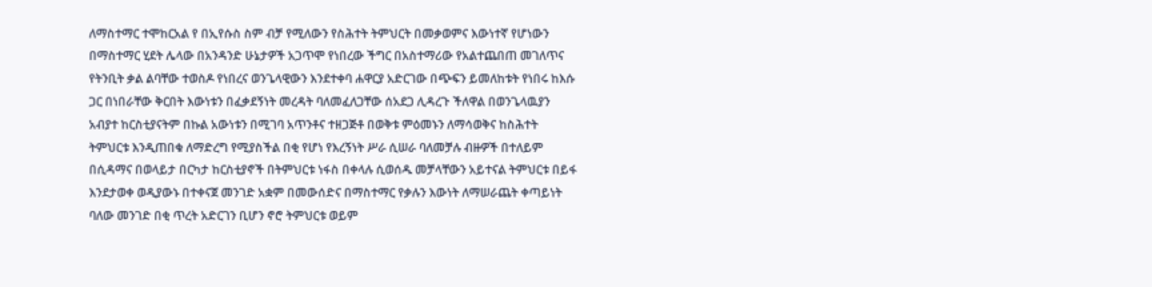ለማስተማር ተሞከርአል የ በኢየሱስ ስም ብቻ የሚለውን የስሕተት ትምህርት በመቃወምና እውነተኛ የሆነውን በማስተማር ሂደት ሌላው በአንዳንድ ሁኔታዎች አጋጥሞ የነበረው ችግር በአስተማሪው የአልተጨበጠ መገለጥና የትንቢት ቃል ልባቸው ተወስዶ የነበረና ወንጌላዊውን እንደተቀባ ሐዋርያ አድርገው በጭፍን ይመለከቱት የነበሩ ከእሱ ጋር በነበራቸው ቅርበት እውነቱን በፈቃደኝነት መረዳት ባለመፈለጋቸው ሰአደጋ ሊዳረጉ ችለዋል በወንጌላዉያን አብያተ ከርስቲያናትም በኩል አውነቱን በሚገባ አጥንቶና ተዘጋጅቶ በወቅቱ ምዕመኑን ለማሳወቅና ከስሕተት ትምህርቱ እንዲጠበቁ ለማድረግ የሚያስችል በቂ የሆነ የእረኝነት ሥራ ሲሠራ ባለመቻሉ ብዙዎች በተለይም በሲዳማና በወላይታ በርካታ ከርስቲያኖች በትምህርቱ ነፋስ በቀላሉ ሲወሰዱ መቻላቸውን አይተናል ትምህርቱ በይፋ እንደታወቀ ወዲያውኑ በተቀናጀ መንገድ አቋም በመውሰድና በማስተማር የቃሉን እውነት ለማሠራጨት ቀጣይነት ባለው መንገድ በቂ ጥረት አድርገን ቢሆን ኖሮ ትምህርቱ ወይም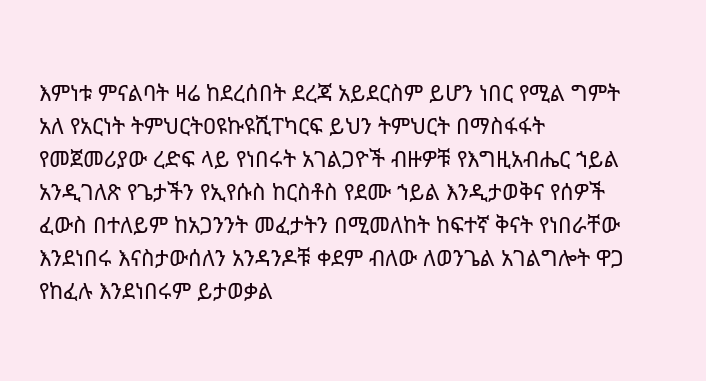እምነቱ ምናልባት ዛሬ ከደረሰበት ደረጃ አይደርስም ይሆን ነበር የሚል ግምት አለ የአርነት ትምህርትዐዩኩዩሺፐካርፍ ይህን ትምህርት በማስፋፋት የመጀመሪያው ረድፍ ላይ የነበሩት አገልጋዮች ብዙዎቹ የእግዚአብሔር ኀይል አንዲገለጽ የጌታችን የኢየሱስ ከርስቶስ የደሙ ኀይል እንዲታወቅና የሰዎች ፈውስ በተለይም ከአጋንንት መፈታትን በሚመለከት ከፍተኛ ቅናት የነበራቸው እንደነበሩ እናስታውሰለን አንዳንዶቹ ቀደም ብለው ለወንጌል አገልግሎት ዋጋ የከፈሉ እንደነበሩም ይታወቃል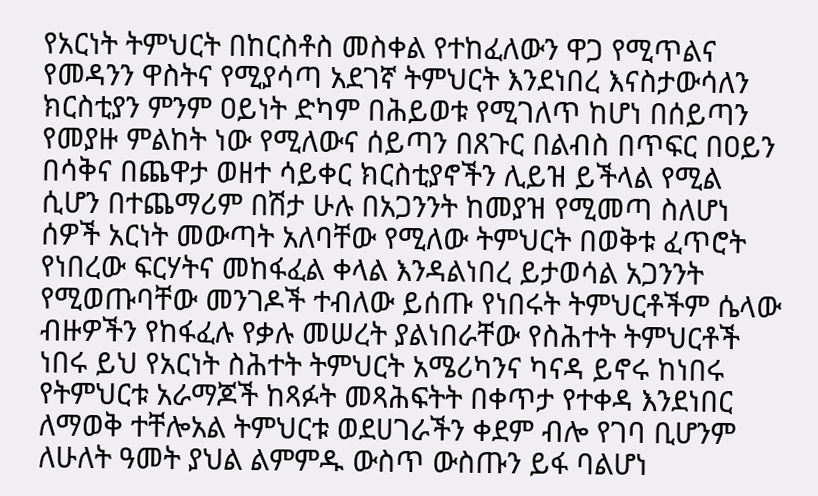የአርነት ትምህርት በከርስቶስ መስቀል የተከፈለውን ዋጋ የሚጥልና የመዳንን ዋስትና የሚያሳጣ አደገኛ ትምህርት እንደነበረ እናስታውሳለን ክርስቲያን ምንም ዐይነት ድካም በሕይወቱ የሚገለጥ ከሆነ በሰይጣን የመያዙ ምልከት ነው የሚለውና ሰይጣን በጸጉር በልብስ በጥፍር በዐይን በሳቅና በጨዋታ ወዘተ ሳይቀር ክርስቲያኖችን ሊይዝ ይችላል የሚል ሲሆን በተጨማሪም በሽታ ሁሉ በአጋንንት ከመያዝ የሚመጣ ስለሆነ ሰዎች አርነት መውጣት አለባቸው የሚለው ትምህርት በወቅቱ ፈጥሮት የነበረው ፍርሃትና መከፋፈል ቀላል እንዳልነበረ ይታወሳል አጋንንት የሚወጡባቸው መንገዶች ተብለው ይሰጡ የነበሩት ትምህርቶችም ሴላው ብዙዎችን የከፋፈሉ የቃሉ መሠረት ያልነበራቸው የስሕተት ትምህርቶች ነበሩ ይህ የአርነት ስሕተት ትምህርት አሜሪካንና ካናዳ ይኖሩ ከነበሩ የትምህርቱ አራማጆች ከጻፉት መጻሕፍትት በቀጥታ የተቀዳ እንደነበር ለማወቅ ተቸሎአል ትምህርቱ ወደሀገራችን ቀደም ብሎ የገባ ቢሆንም ለሁለት ዓመት ያህል ልምምዱ ውስጥ ውስጡን ይፋ ባልሆነ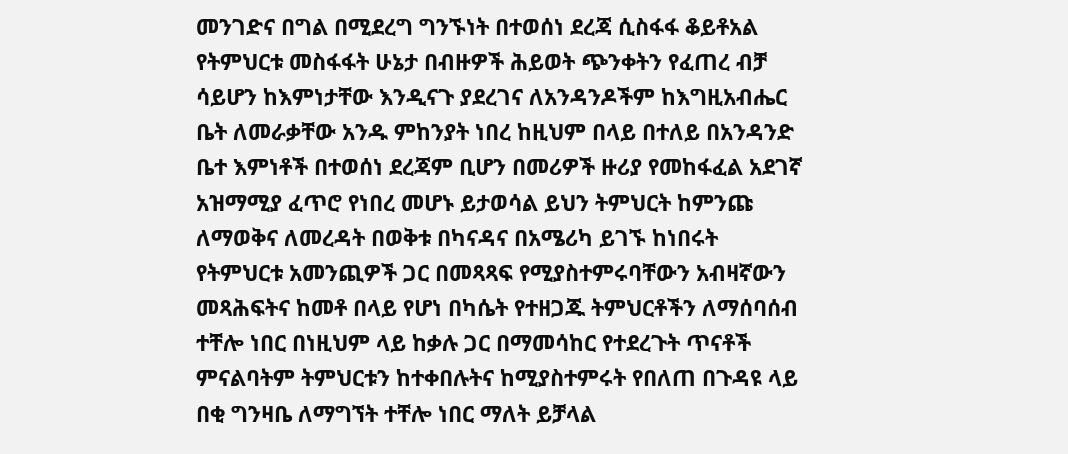መንገድና በግል በሚደረግ ግንኙነት በተወሰነ ደረጃ ሲስፋፋ ቆይቶአል የትምህርቱ መስፋፋት ሁኔታ በብዙዎች ሕይወት ጭንቀትን የፈጠረ ብቻ ሳይሆን ከእምነታቸው እንዲናጉ ያደረገና ለአንዳንዶችም ከእግዚአብሔር ቤት ለመራቃቸው አንዱ ምከንያት ነበረ ከዚህም በላይ በተለይ በአንዳንድ ቤተ እምነቶች በተወሰነ ደረጃም ቢሆን በመሪዎች ዙሪያ የመከፋፈል አደገኛ አዝማሚያ ፈጥሮ የነበረ መሆኑ ይታወሳል ይህን ትምህርት ከምንጩ ለማወቅና ለመረዳት በወቅቱ በካናዳና በአሜሪካ ይገኙ ከነበሩት የትምህርቱ አመንጪዎች ጋር በመጻጻፍ የሚያስተምሩባቸውን አብዛኛውን መጻሕፍትና ከመቶ በላይ የሆነ በካሴት የተዘጋጁ ትምህርቶችን ለማሰባሰብ ተቸሎ ነበር በነዚህም ላይ ከቃሉ ጋር በማመሳከር የተደረጉት ጥናቶች ምናልባትም ትምህርቱን ከተቀበሉትና ከሚያስተምሩት የበለጠ በጉዳዩ ላይ በቂ ግንዛቤ ለማግኘት ተቸሎ ነበር ማለት ይቻላል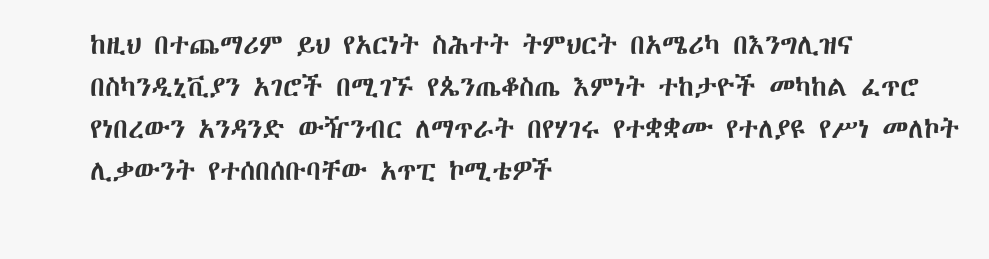ከዚህ በተጨማሪም ይህ የአርነት ስሕተት ትምህርት በአሜሪካ በእንግሊዝና በስካንዲኒቪያን አገሮች በሚገኙ የጴንጤቆስጤ እምነት ተከታዮች መካከል ፈጥሮ የነበረውን አንዳንድ ውዥንብር ለማጥራት በየሃገሩ የተቋቋሙ የተለያዩ የሥነ መለኮት ሊቃውንት የተሰበሰቡባቸው አጥፒ ኮሚቴዎች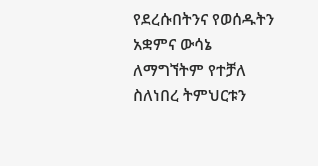የደረሱበትንና የወሰዱትን አቋምና ውሳኔ ለማግኘትም የተቻለ ስለነበረ ትምህርቱን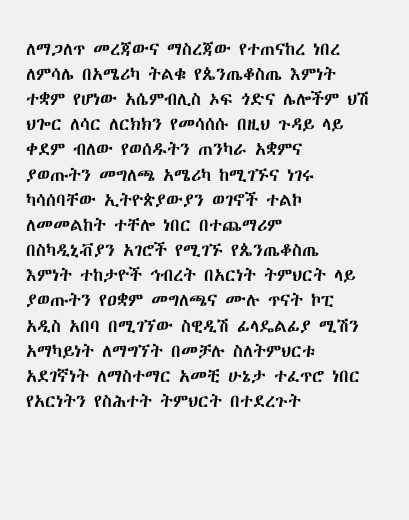ለማጋለጥ መረጃውና ማስረጃው የተጠናከረ ነበረ ለምሳሌ በአሜሪካ ትልቁ የጴንጤቆስጤ እምነት ተቋም የሆነው አሴምብሊስ ኦፍ ጎድና ሌሎችም ህሽ ህጐር ለሳር ለርክክን የመሳሰሱ በዚህ ጉዳይ ላይ ቀደም ብለው የወሰዱትን ጠንካራ አቋምና ያወጡትን መግለጫ አሜሪካ ከሚገኙና ነገሩ ካሳሰባቸው ኢትዮጵያውያን ወገኖች ተልኮ ለመመልከት ተቸሎ ነበር በተጨማሪም በስካዲኒቭያን አገሮች የሚገኙ የጴንጤቆስጤ እምነት ተከታዮች ኅብረት በአርነት ትምህርት ላይ ያወጡትን የዐቋም መግለጫና ሙሉ ጥናት ኮፒ አዲስ አበባ በሚገኘው ስዊዲሽ ፊላዴልፊያ ሚሽን አማካይነት ለማግኘት በመቻሉ ስለትምህርቱ አደገኛነት ለማስተማር አመቺ ሁኔታ ተፈጥሮ ነበር የአርነትን የስሕተት ትምህርት በተደረጉት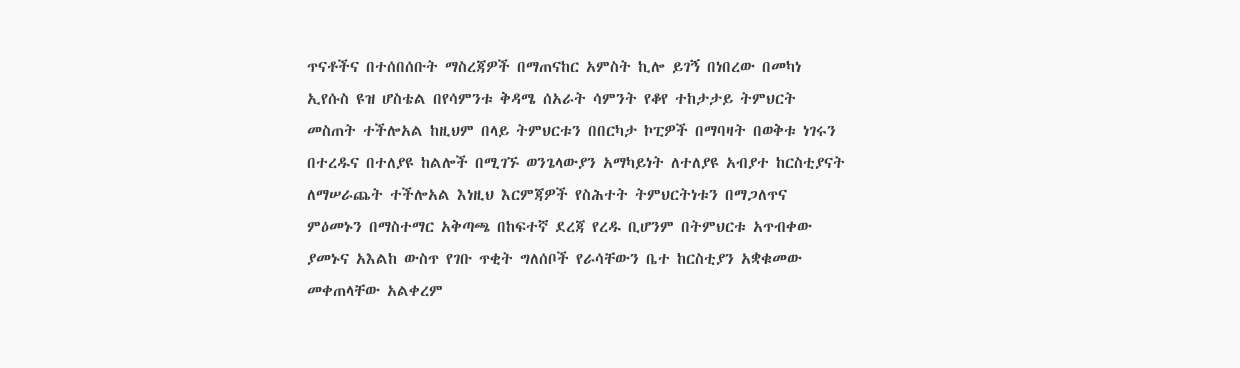ጥናቶችና በተሰበሰቡት ማስረጃዎች በማጠናከር አምስት ኪሎ ይገኝ በነበረው በመካነ ኢየሱስ ዩዝ ሆስቴል በየሳምንቱ ቅዳሜ ሰአራት ሳምንት የቆየ ተከታታይ ትምህርት መስጠት ተችሎአል ከዚህም በላይ ትምህርቱን በበርካታ ኮፒዎች በማባዛት በወቅቱ ነገሩን በተረዱና በተለያዩ ከልሎች በሚገኙ ወንጌላውያን አማካይነት ለተለያዩ አብያተ ከርስቲያናት ለማሠራጨት ተችሎአል እነዚህ እርምጃዎች የስሕተት ትምህርትነቱን በማጋለጥና ምዕመኑን በማስተማር አቅጣጫ በከፍተኛ ደረጃ የረዱ ቢሆንም በትምህርቱ አጥብቀው ያመኑና አእልከ ውስጥ የገቡ ጥቂት ግለሰቦች የራሳቸውን ቤተ ከርስቲያን አቋቁመው መቀጠላቸው አልቀረም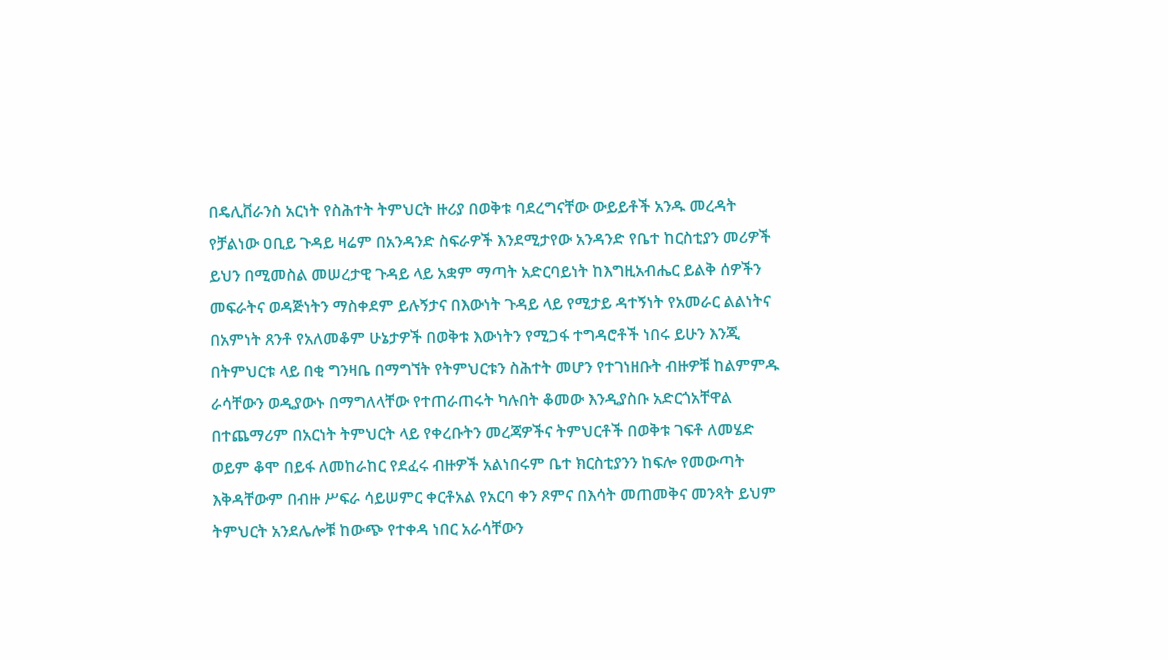በዴሊቨራንስ አርነት የስሕተት ትምህርት ዙሪያ በወቅቱ ባደረግናቸው ውይይቶች አንዱ መረዳት የቻልነው ዐቢይ ጉዳይ ዛሬም በአንዳንድ ስፍራዎች እንደሚታየው አንዳንድ የቤተ ከርስቲያን መሪዎች ይህን በሚመስል መሠረታዊ ጉዳይ ላይ አቋም ማጣት አድርባይነት ከእግዚአብሔር ይልቅ ሰዎችን መፍራትና ወዳጅነትን ማስቀደም ይሉኝታና በእውነት ጉዳይ ላይ የሚታይ ዳተኝነት የአመራር ልልነትና በአምነት ጸንቶ የአለመቆም ሁኔታዎች በወቅቱ እውነትን የሚጋፋ ተግዳሮቶች ነበሩ ይሁን እንጂ በትምህርቱ ላይ በቂ ግንዛቤ በማግኘት የትምህርቱን ስሕተት መሆን የተገነዘቡት ብዙዎቹ ከልምምዱ ራሳቸውን ወዲያውኑ በማግለላቸው የተጠራጠሩት ካሉበት ቆመው እንዲያስቡ አድርጎአቸዋል በተጨማሪም በአርነት ትምህርት ላይ የቀረቡትን መረጃዎችና ትምህርቶች በወቅቱ ገፍቶ ለመሄድ ወይም ቆሞ በይፋ ለመከራከር የደፈሩ ብዙዎች አልነበሩም ቤተ ክርስቲያንን ከፍሎ የመውጣት እቅዳቸውም በብዙ ሥፍራ ሳይሠምር ቀርቶአል የአርባ ቀን ጾምና በእሳት መጠመቅና መንጻት ይህም ትምህርት አንደሌሎቹ ከውጭ የተቀዳ ነበር አራሳቸውን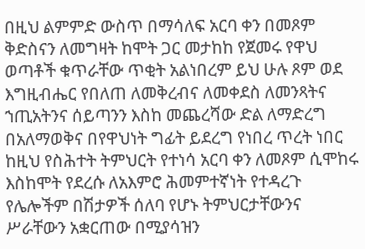በዚህ ልምምድ ውስጥ በማሳለፍ አርባ ቀን በመጾም ቅድስናን ለመግዛት ከሞት ጋር መታከከ የጀመሩ የዋህ ወጣቶች ቁጥራቸው ጥቂት አልነበረም ይህ ሁሉ ጾም ወደ እግዚብሔር የበለጠ ለመቅረብና ለመቀደስ ለመንጻትና ኀጢአትንና ሰይጣንን እስከ መጨረሻው ድል ለማድረግ በአለማወቅና በየዋህነት ግፊት ይደረግ የነበረ ጥረት ነበር ከዚህ የስሕተት ትምህርት የተነሳ አርባ ቀን ለመጾም ሲሞከሩ እስከሞት የደረሱ ለአእምሮ ሕመምተኛነት የተዳረጉ የሌሎችም በሽታዎች ሰለባ የሆኑ ትምህርታቸውንና ሥራቸውን አቋርጠው በሚያሳዝን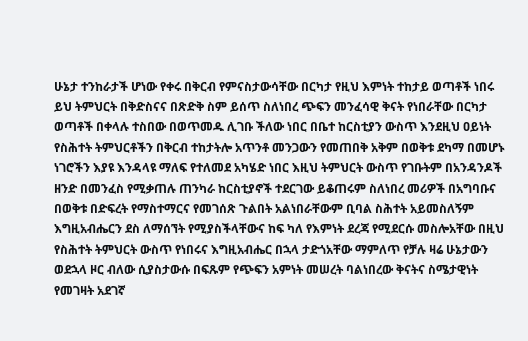ሁኔታ ተንከራታች ሆነው የቀሩ በቅርብ የምናስታውሳቸው በርካታ የዚህ እምነት ተከታይ ወጣቶች ነበሩ ይህ ትምህርት በቅድስናና በጽድቅ ስም ይሰጥ ስለነበረ ጭፍን መንፈሳዊ ቅናት የነበራቸው በርካታ ወጣቶች በቀላሉ ተስበው በወጥመዱ ሊገቡ ችለው ነበር በቤተ ከርስቲያን ውስጥ እንደዚህ ዐይነት የስሕተት ትምህርቶችን በቅርብ ተከታትሎ አጥንቶ መንጋውን የመጠበቅ አቅም በወቅቱ ደካማ በመሆኑ ነገሮችን እያዩ እንዳላዩ ማለፍ የተለመደ አካሄድ ነበር እዚህ ትምህርት ውስጥ የገቡትም በአንዳንዶች ዘንድ በመንፈስ የሚቃጠሉ ጠንካራ ከርስቲያኖች ተደርገው ይቆጠሩም ስለነበረ መሪዎች በአግባቡና በወቅቱ በድፍረት የማስተማርና የመገሰጽ ጉልበት አልነበራቸውም ቢባል ስሕተት አይመስለኝም እግዚአብሔርን ደስ ለማሰኘት የሚያስችላቸውና ከፍ ካለ የእምነት ደረጃ የሚደርሱ መስሎአቸው በዚህ የስሕተት ትምህርት ውስጥ የነበሩና እግዚአብሔር በኋላ ታድጎአቸው ማምለጥ የቻሉ ዛሬ ሁኔታውን ወደኋላ ዞር ብለው ሲያስታውሱ በፍጹም የጭፍን አምነት መሠረት ባልነበረው ቅናትና ስሜታዊነት የመገዛት አደገኛ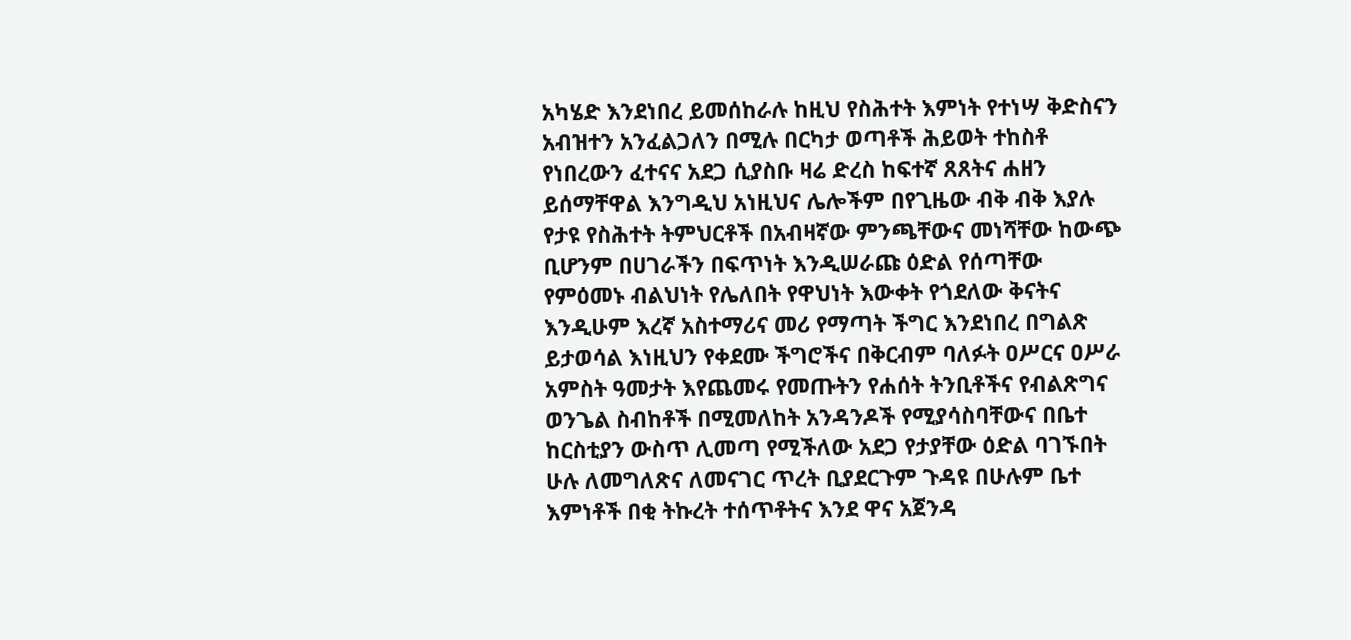አካሄድ እንደነበረ ይመሰከራሉ ከዚህ የስሕተት እምነት የተነሣ ቅድስናን አብዝተን አንፈልጋለን በሚሉ በርካታ ወጣቶች ሕይወት ተከስቶ የነበረውን ፈተናና አደጋ ሲያስቡ ዛሬ ድረስ ከፍተኛ ጸጸትና ሐዘን ይሰማቸዋል እንግዲህ አነዚህና ሌሎችም በየጊዜው ብቅ ብቅ እያሉ የታዩ የስሕተት ትምህርቶች በአብዛኛው ምንጫቸውና መነሻቸው ከውጭ ቢሆንም በሀገራችን በፍጥነት እንዲሠራጩ ዕድል የሰጣቸው የምዕመኑ ብልህነት የሌለበት የዋህነት እውቀት የጎደለው ቅናትና እንዲሁም እረኛ አስተማሪና መሪ የማጣት ችግር እንደነበረ በግልጽ ይታወሳል እነዚህን የቀደሙ ችግሮችና በቅርብም ባለፉት ዐሥርና ዐሥራ አምስት ዓመታት እየጨመሩ የመጡትን የሐሰት ትንቢቶችና የብልጽግና ወንጌል ስብከቶች በሚመለከት አንዳንዶች የሚያሳስባቸውና በቤተ ከርስቲያን ውስጥ ሊመጣ የሚችለው አደጋ የታያቸው ዕድል ባገኙበት ሁሉ ለመግለጽና ለመናገር ጥረት ቢያደርጉም ጉዳዩ በሁሉም ቤተ እምነቶች በቂ ትኩረት ተሰጥቶትና እንደ ዋና አጀንዳ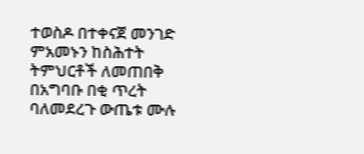ተወስዶ በተቀናጀ መንገድ ምአመኑን ከስሕተት ትምህርቶች ለመጠበቅ በአግባቡ በቂ ጥረት ባለመደረጉ ውጤቱ ሙሉ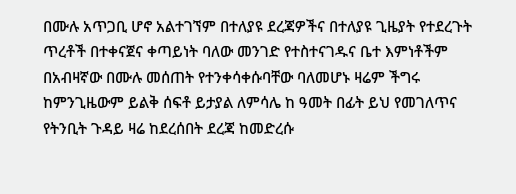በሙሉ አጥጋቢ ሆኖ አልተገኘም በተለያዩ ደረጃዎችና በተለያዩ ጊዜያት የተደረጉት ጥረቶች በተቀናጀና ቀጣይነት ባለው መንገድ የተስተናገዱና ቤተ እምነቶችም በአብዛኛው በሙሉ መሰጠት የተንቀሳቀሱባቸው ባለመሆኑ ዛሬም ችግሩ ከምንጊዜውም ይልቅ ሰፍቶ ይታያል ለምሳሌ ከ ዓመት በፊት ይህ የመገለጥና የትንቢት ጉዳይ ዛሬ ከደረሰበት ደረጃ ከመድረሱ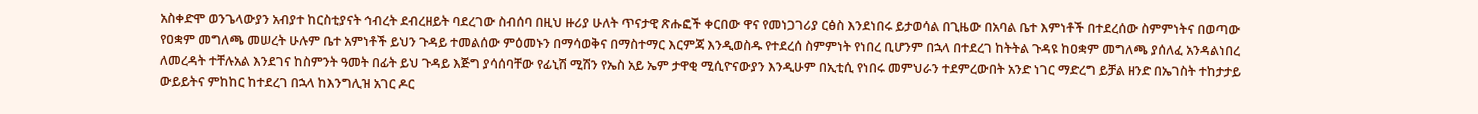አስቀድሞ ወንጌላውያን አብያተ ከርስቲያናት ኅብረት ደብረዘይት ባደረገው ስብሰባ በዚህ ዙሪያ ሁለት ጥናታዊ ጽሑፎች ቀርበው ዋና የመነጋገሪያ ርፅስ እንደነበሩ ይታወሳል በጊዜው በአባል ቤተ እምነቶች በተደረሰው ስምምነትና በወጣው የዐቋም መግለጫ መሠረት ሁሉም ቤተ አምነቶች ይህን ጉዳይ ተመልሰው ምዕመኑን በማሳወቅና በማስተማር እርምጃ እንዲወስዱ የተደረሰ ስምምነት የነበረ ቢሆንም በኋላ በተደረገ ከትትል ጉዳዩ ከዐቋም መግለጫ ያሰለፈ አንዳልነበረ ለመረዳት ተቸሉአል እንደገና ከስምንት ዓመት በፊት ይህ ጉዳይ እጅግ ያሳሰባቸው የፊኒሽ ሚሽን የኤስ አይ ኤም ታዋቂ ሚሲዮናውያን እንዲሁም በኢቲሲ የነበሩ መምህራን ተደምረውበት አንድ ነገር ማድረግ ይቻል ዘንድ በኤገስት ተከታታይ ውይይትና ምከከር ከተደረገ በኋላ ከእንግሊዝ አገር ዶር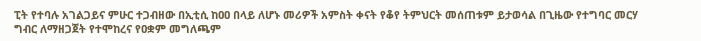ፒት የተባሉ አገልጋይና ምሁር ተጋብዘው በኢቲሲ ከዐዐ በላይ ለሆኑ መሪዎች አምስት ቀናት የቆየ ትምህርት መሰጠቱም ይታወሳል በጊዜው የተግባር መርሃ ግብር ለማዘጋጀት የተሞከረና የዐቋም መግለጫም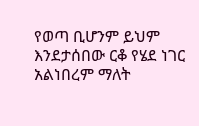የወጣ ቢሆንም ይህም እንደታሰበው ርቆ የሄደ ነገር አልነበረም ማለት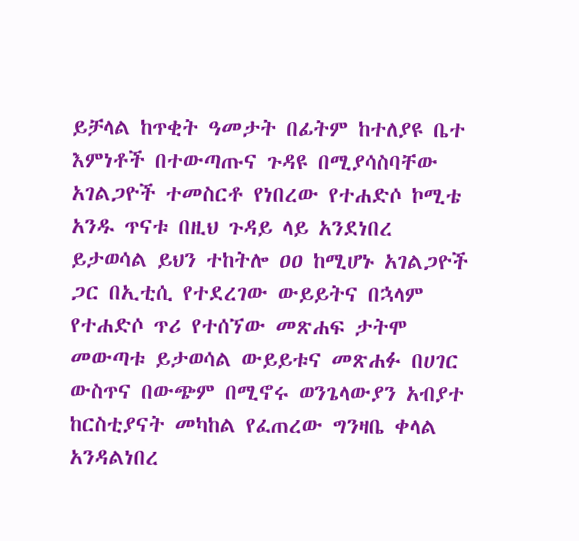ይቻላል ከጥቂት ዓመታት በፊትም ከተለያዩ ቤተ እምነቶች በተውጣጡና ጉዳዩ በሚያሳስባቸው አገልጋዮች ተመስርቶ የነበረው የተሐድሶ ኮሚቴ አንዱ ጥናቱ በዚህ ጉዳይ ላይ አንደነበረ ይታወሳል ይህን ተከትሎ ዐዐ ከሚሆኑ አገልጋዮች ጋር በኢቲሲ የተደረገው ውይይትና በኋላም የተሐድሶ ጥሪ የተሰኘው መጽሐፍ ታትሞ መውጣቱ ይታወሳል ውይይቱና መጽሐፉ በሀገር ውስጥና በውጭም በሚኖሩ ወንጌላውያን አብያተ ከርስቲያናት መካከል የፈጠረው ግንዛቤ ቀላል አንዳልነበረ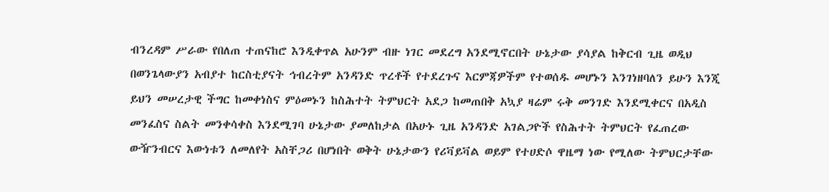ብንረዳም ሥራው የበለጠ ተጠናከሮ እንዲቀጥል አሁንም ብዙ ነገር መደረግ አንደሚኖርበት ሁኔታው ያሳያል ከቅርብ ጊዜ ወዲህ በወንጌላውያን አብያተ ከርስቲያናት ኅብረትም አንዳንድ ጥረቶች የተደረጉና እርምጃዎችም የተወሰዱ መሆኑን እንገነዘባለን ይሁን እንጂ ይህን መሠረታዊ ችግር ከመቀነስና ምዕመኑን ከስሕተት ትምህርት አደጋ ከመጠበቅ አኳያ ዛሬም ሩቅ መንገድ እንደሚቀርና በአዲስ መንፈስና ስልት መንቀሳቀስ እንደሚገባ ሁኔታው ያመለከታል በአሁኑ ጊዜ አንዳንድ አገልጋዮች የስሕተት ትምህርት የፈጠረው ውዥንብርና እውነቱን ለመለየት አስቸጋሪ በሆነበት ወቅት ሁኔታውን የሪቫይቫል ወይም የተሀድሶ ዋዜማ ነው የሚለው ትምህርታቸው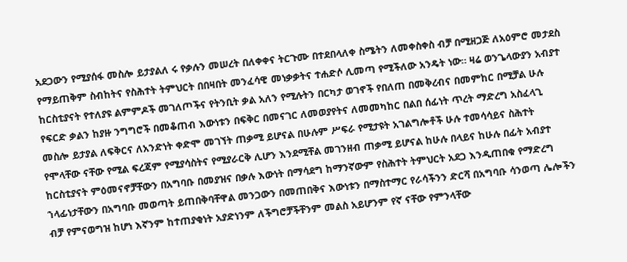አደጋውን የሚያሰፋ መስሎ ይታያልለ ሩ የቃሉን መሠረት በለቀቀና ትርጉሙ በተደበላለቀ ስሜትን ለመቀስቀስ ብቻ በሚዘጋጅ ለአዕምሮ መታደስ የማይጠቅም ስብከትና የስሕተት ትምህርት በበዛበት መንፈሳዊ መነቃቃትና ተሐድሶ ሊመጣ የሚችለው አንዴት ነው። ዛሬ ወንጌላውያን አብያተ ከርስቲያናት የተለያዩ ልምምዶች መገለጦችና የትንቢት ቃል አለን የሚሉትን በርካታ ወገኖች የበለጠ በመቅረብና በመምከር በሚቻል ሁሉ የፍርድ ቃልን ከያዙ ንግግሮች በመቆጠብ እውነቱን በፍቅር በመናገር ለመወያየትና ለመመካከር በልበ ሰፊነት ጥረት ማድረግ አስፈላጊ መስሎ ይታያል ለፍቅርና ለአንድነት ቀድሞ መገኘት ጠቃሚ ይሆናል በሁሉም ሥፍራ የሚታዩት አገልግሎቶች ሁሉ ተመሳሳይና ስሕተት የሞላቸው ናቸው የሚል ፍረጃም የሚያሳስትና የሚያራርቅ ሊሆን እንደሚቸል መገንዘብ ጠቃሚ ይሆናል ከሁሉ በላይና ከሁሉ በፊት አብያተ ከርስቲያናት ምዕመናኖቻቸውን በአግባቡ በመያዝና በቃሉ እውነት በማሳደግ ከማንኛውም የስሕተት ትምህርት አደጋ እንዲጠበቁ የማድረግ ኀላፊነታቸውን በአግባቡ መወጣት ይጠበቅባቸዋል መንጋውን በመጠበቅና እውነቱን በማስተማር የራሳችንን ድርሻ በአግባቡ ሳንወጣ ሌሎችን ብቻ የምናወግዝ ከሆነ እኛንም ከተጠያቂነት አያድነንም ለችግሮቻችቸንም መልስ አይሆንም የኛ ናቸው የምንላቸው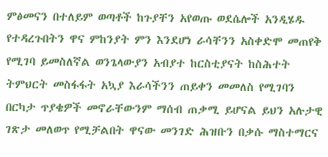ምፅመናን በተለይም ወጣቶች ከጉያቸን አየወጡ ወደሴሎች አንዲሄዱ የተዳረጉበትን ዋና ምከንያት ምን እንደሆነ ራሳቸንን አስቀድሞ መጠየቅ የሚገባ ይመስለኛል ወንጌላውያን አብያተ ከርስቲያናት ከስሕተት ትምህርት መስፋፋት አኳያ እራሳችንን ጠይቀን መመለስ የሚገባን በርካታ ጥያቄዎች መኖራቸውንም ማሰብ ጠቃሚ ይሆናል ይህን አሉታዊ ገጽታ መለወጥ የሚቻልበት ዋናው መንገድ ሕዝቡን በቃሱ ማስተማርና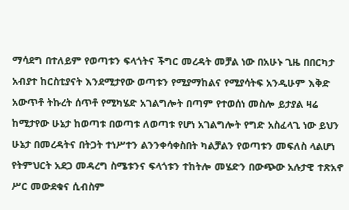ማሳደግ በተለይም የወጣቱን ፍላጎትና ችግር መረዳት መቻል ነው በአሁኑ ጊዜ በበርካታ አብያተ ከርስቲያናት እንደሚታየው ወጣቱን የሚያማከልና የሚያሳትፍ አንዲሁም እቅድ አውጥቶ ትኩረት ሰጥቶ የሚካሄድ አገልግሎት በጣም የተወሰነ መስሎ ይታያል ዛሬ ከሚታየው ሁኔታ ከወጣቱ በወጣቱ ለወጣቱ የሆነ አገልግሎት የግድ አስፈላጊ ነው ይህን ሁኔታ በመረዳትና በትጋት ተነሥተን ልንንቀሳቀስበት ካልቻልን የወጣቱን መፍለስ ላልሆነ የትምህርት አደጋ መዳረግ ስሜቱንና ፍላጎቱን ተከትሎ መሄድን በውጭው አሉታዊ ተጽአኖ ሥር መውደቁና ሲብስም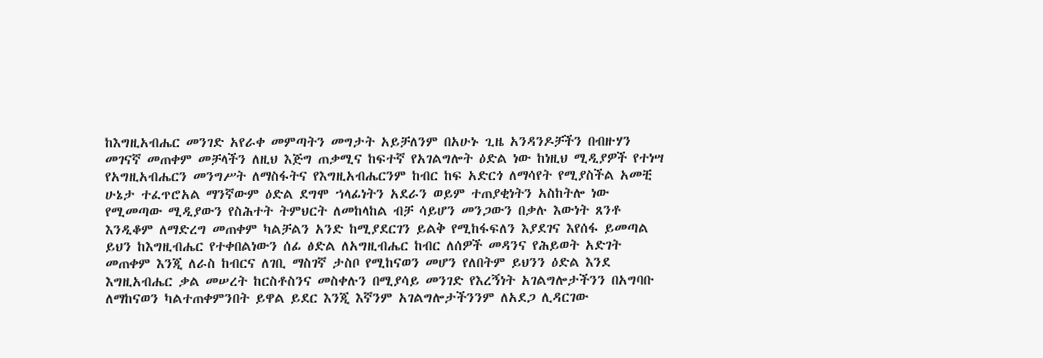ከእግዚአብሔር መንገድ አየራቀ መምጣትን መግታት አይቻለንም በአሁኑ ጊዜ አንዳንዶቻችን በብዙሃን መገናኛ መጠቀም መቻላችን ለዚህ እጅግ ጠቃሚና ከፍተኛ የአገልግሎት ዕድል ነው ከነዚህ ሚዲያዎች የተነሣ የአግዚአብሔርን መንግሥት ለማስፋትና የእግዚአብሔርንም ከብር ከፍ አድርጎ ለማሳየት የሚያስችል አመቺ ሁኔታ ተፈጥሮአል ማንኛውም ዕድል ደግሞ ኀላፊነትን አደራን ወይም ተጠያቂነትን አስከትሎ ነው የሚመጣው ሚዲያውን የስሕተት ትምህርት ለመከላከል ብቻ ሳይሆን መንጋውን በቃሉ እውነት ጸንቶ እንዲቆም ለማድረግ መጠቀም ካልቻልን አንድ ከሚያደርገን ይልቅ የሚከፋፍለን እያደገና እየሰፋ ይመጣል ይህን ከእግዚብሔር የተቀበልነውን ሰፊ ፅድል ለአግዚብሔር ከብር ለሰዎች መዳንና የሕይወት አድገት መጠቀም እንጂ ለራስ ከብርና ለገቢ ማስገኛ ታስቦ የሚከናወን መሆን የለበትም ይህንን ዕድል እንደ እግዚአብሔር ቃል መሠረት ከርስቶስንና መስቀሉን በሚያሳይ መንገድ የእረኝነት አገልግሎታችንን በአግባቡ ለማከናወን ካልተጠቀምንበት ይዋል ይደር እንጂ እኛንም አገልግሎታችንንም ለአደጋ ሊዳርገው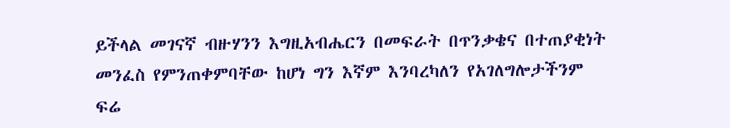ይችላል መገናኛ ብዙሃንን እግዚአብሔርን በመፍራት በጥንቃቄና በተጠያቂነት መንፈስ የምንጠቀምባቸው ከሆነ ግን እኛም እንባረካለን የአገለግሎታችንም ፍሬ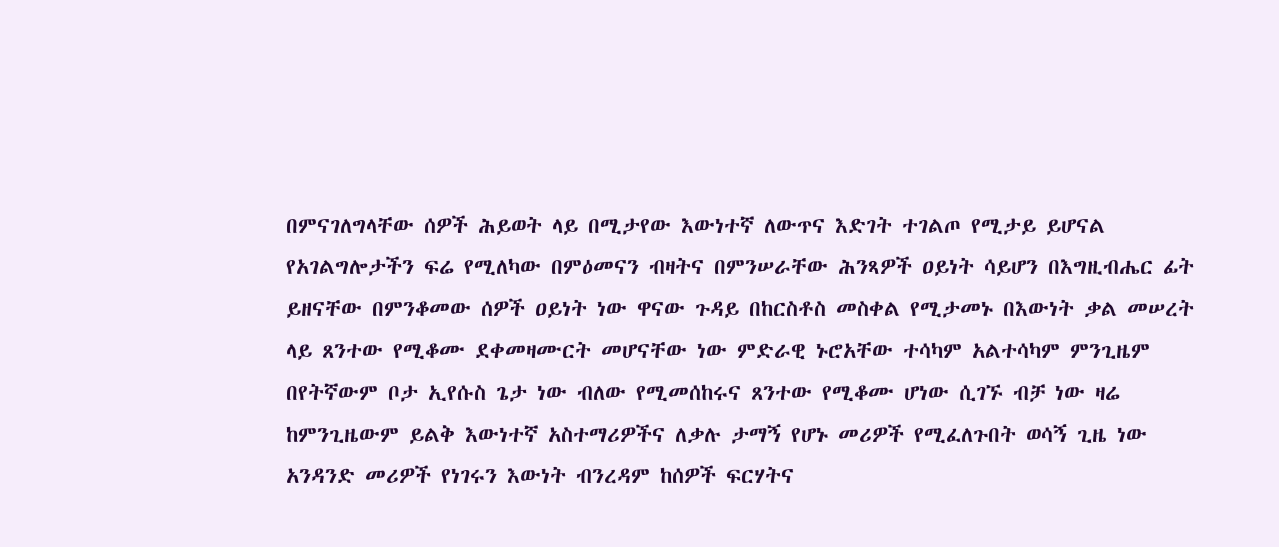በምናገለግላቸው ሰዎች ሕይወት ላይ በሚታየው እውነተኛ ለውጥና እድገት ተገልጦ የሚታይ ይሆናል የአገልግሎታችን ፍሬ የሚለካው በምዕመናን ብዛትና በምንሠራቸው ሕንጻዎች ዐይነት ሳይሆን በእግዚብሔር ፊት ይዘናቸው በምንቆመው ሰዎች ዐይነት ነው ዋናው ጉዳይ በከርስቶስ መስቀል የሚታመኑ በእውነት ቃል መሠረት ላይ ጸንተው የሚቆሙ ደቀመዛሙርት መሆናቸው ነው ምድራዊ ኑሮአቸው ተሳካም አልተሳካም ምንጊዜም በየትኛውም ቦታ ኢየሱስ ጌታ ነው ብለው የሚመሰከሩና ጸንተው የሚቆሙ ሆነው ሲገኙ ብቻ ነው ዛሬ ከምንጊዜውም ይልቅ እውነተኛ አስተማሪዎችና ለቃሉ ታማኝ የሆኑ መሪዎች የሚፈለጉበት ወሳኝ ጊዜ ነው አንዳንድ መሪዎች የነገሩን እውነት ብንረዳም ከሰዎች ፍርሃትና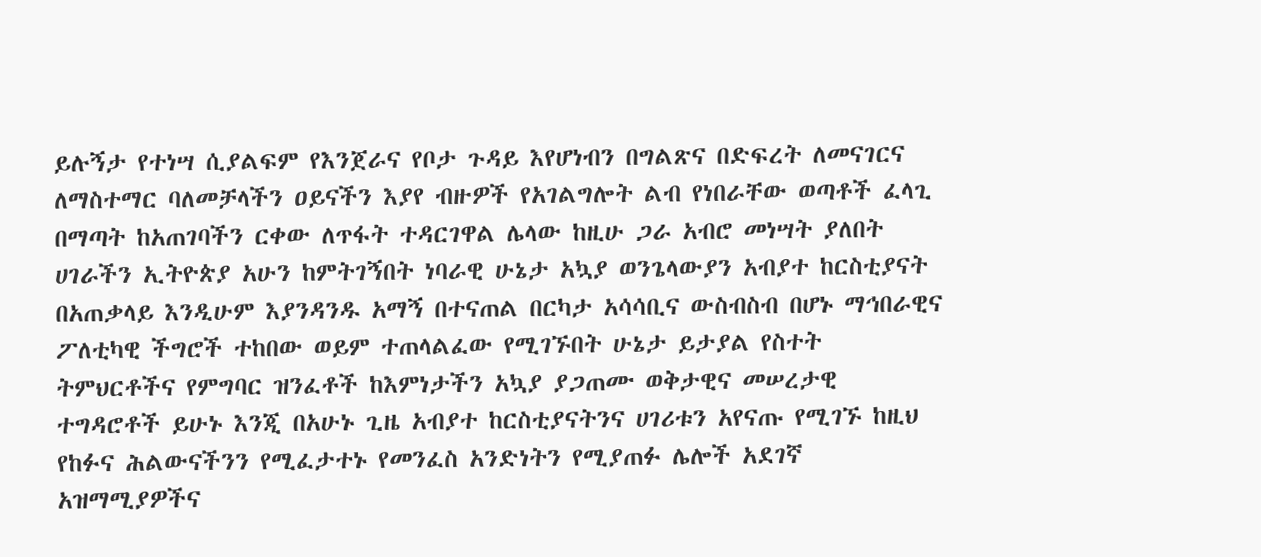ይሉኝታ የተነሣ ሲያልፍም የእንጀራና የቦታ ጉዳይ እየሆነብን በግልጽና በድፍረት ለመናገርና ለማስተማር ባለመቻላችን ዐይናችን እያየ ብዙዎች የአገልግሎት ልብ የነበራቸው ወጣቶች ፈላጊ በማጣት ከአጠገባችን ርቀው ለጥፋት ተዳርገዋል ሌላው ከዚሁ ጋራ አብሮ መነሣት ያለበት ሀገራችን ኢትዮጵያ አሁን ከምትገኝበት ነባራዊ ሁኔታ አኳያ ወንጌላውያን አብያተ ከርስቲያናት በአጠቃላይ እንዲሁም እያንዳንዱ አማኝ በተናጠል በርካታ አሳሳቢና ውስብስብ በሆኑ ማኅበራዊና ፖለቲካዊ ችግሮች ተከበው ወይም ተጠላልፈው የሚገኙበት ሁኔታ ይታያል የስተት ትምህርቶችና የምግባር ዝንፈቶች ከእምነታችን አኳያ ያጋጠሙ ወቅታዊና መሠረታዊ ተግዳሮቶች ይሁኑ እንጂ በአሁኑ ጊዜ አብያተ ከርስቲያናትንና ሀገሪቱን አየናጡ የሚገኙ ከዚህ የከፉና ሕልውናችንን የሚፈታተኑ የመንፈስ አንድነትን የሚያጠፉ ሌሎች አደገኛ አዝማሚያዎችና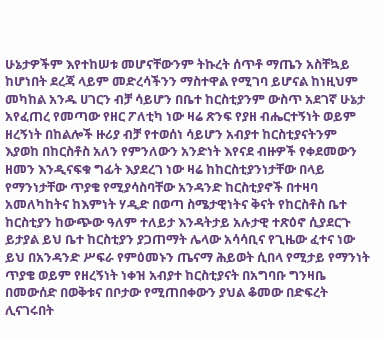ሁኔታዎችም እየተከሠቱ መሆናቸውንም ትኩረት ሰጥቶ ማጤን አስቸኳይ ከሆነበት ደረጃ ላይም መድረሳችንን ማስተዋል የሚገባ ይሆናል ከነዚህም መካከል አንዱ ሀገርን ብቻ ሳይሆን በቤተ ከርስቲያንም ውስጥ አደገኛ ሁኔታ አየፈጠረ የመጣው የዘር ፖለቲካ ነው ዛሬ ጽንፍ የያዘ ብሔርተኝነት ወይም ዘረኝነት በከልሎች ዙሪያ ብቻ የተወሰነ ሳይሆን አብያተ ከርስቲያናትንም እያወከ በከርስቶስ አለን የምንለውን አንድነት እየናደ ብዙዎች የቀደመውን ዘመን እንዲናፍቁ ግፊት እያደረገ ነው ዛሬ ከከርስቲያንነታቸው በላይ የማንነታቸው ጥያቄ የሚያሳስባቸው አንዳንድ ከርስቲያኖች በተዛባ አመለካከትና ከእምነት ሃዲድ በወጣ ስሜታዊነትና ቅናት የከርስቶስ ቤተ ከርስቲያን ከውጭው ዓለም ተለይታ እንዳትታይ አሉታዊ ተጽዕኖ ሲያደርጉ ይታያል ይህ ቤተ ከርስቲያን ያጋጠማት ሌላው አሳሳቢና የጊዜው ፈተና ነው ይህ በአንዳንድ ሥፍራ የምዕመኑን ጤናማ ሕይወት ሲበላ የሚታይ የማንነት ጥያቄ ወይም የዘረኝነት ነቀዝ አብያተ ከርስቲያናት በአግባቡ ግንዛቤ በመውሰድ በወቅቱና በቦታው የሚጠበቀውን ያህል ቆመው በድፍረት ሊናገሩበት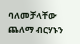ባለመቻላቸው ጨለማ ብርሃኑን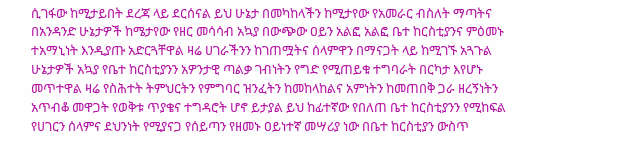ሲገፋው ከሚታይበት ደረጃ ላይ ደርሰናል ይህ ሁኔታ በመካከላችን ከሚታየው የአመራር ብስለት ማጣትና በአንዳንድ ሁኔታዎች ከሜታየው የዘር መሳሳብ አኳያ በውጭው ዐይን አልፎ አልፎ ቤተ ከርስቲያንና ምዕመኑ ተአማኒነት እንዲያጡ አድርጓቸዋል ዛሬ ሀገራችንን ከገጠሟትና ሰላምዋን በማናጋት ላይ ከሚገኙ አጓጉል ሁኔታዎች አኳያ የቤተ ከርስቲያንን አዎንታዊ ጣልቃ ገብነትን የግድ የሚጠይቁ ተግባራት በርካታ እየሆኑ መጥተዋል ዛሬ የስሕተት ትምህርትን የምግባር ዝንፈትን ከመከላከልና አምነትን ከመጠበቅ ጋራ ዘረኝነትን አጥብቆ መዋጋት የወቅቱ ጥያቄና ተግዳሮት ሆኖ ይታያል ይህ ከፊተኛው የበለጠ ቤተ ከርስቲያንን የሚከፍል የሀገርን ሰላምና ደህንነት የሚያናጋ የሰይጣን የዘመኑ ዐይነተኛ መሣሪያ ነው በቤተ ከርስቲያን ውስጥ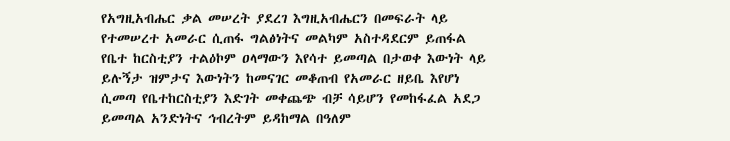የአግዚአብሔር ቃል መሠረት ያደረገ እግዚአብሔርን በመፍራት ላይ የተመሠረተ አመራር ሲጠፋ ግልፅነትና መልካም አስተዳደርም ይጠፋል የቤተ ከርስቲያን ተልዕኮም ዐላማውን እየሳተ ይመጣል በታወቀ እውነት ላይ ይሉኝታ ዝምታና እውነትን ከመናገር መቆጠብ የአመራር ዘይቤ እየሆነ ሲመጣ የቤተከርስቲያን እድገት መቀጨጭ ብቻ ሳይሆን የመከፋፈል አደጋ ይመጣል አንድነትና ኅብረትም ይዳከማል በዓለም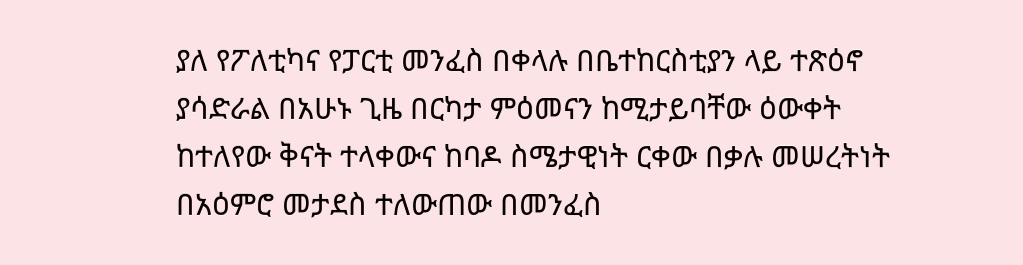ያለ የፖለቲካና የፓርቲ መንፈስ በቀላሉ በቤተከርስቲያን ላይ ተጽዕኖ ያሳድራል በአሁኑ ጊዜ በርካታ ምዕመናን ከሚታይባቸው ዕውቀት ከተለየው ቅናት ተላቀውና ከባዶ ስሜታዊነት ርቀው በቃሉ መሠረትነት በአዕምሮ መታደስ ተለውጠው በመንፈስ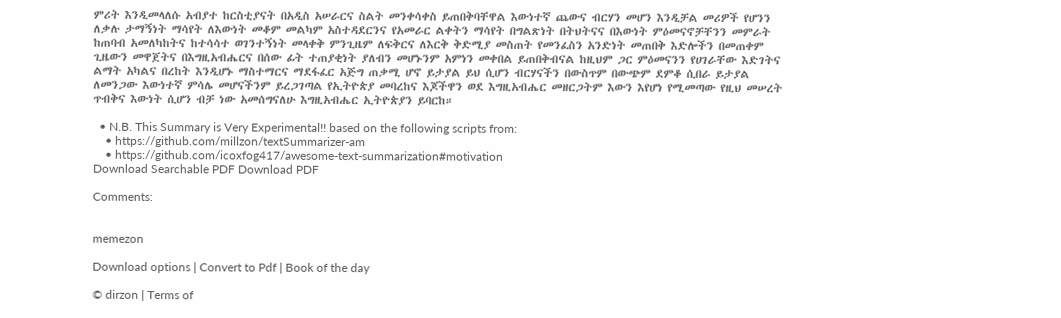ምሪት እንዲመላለሱ አብያተ ከርስቲያናት በአዲስ አሠራርና ስልት መንቀሳቀስ ይጠበቅባቸዋል እውነተኛ ጨውና ብርሃን መሆን እንዲቻል መሪዎች የሆንን ለቃሉ ታማኝነት ማሳየት ለእውነት መቆም መልካም አስተዳደርንና የአመራር ልቀትን ማሳየት በግልጽነት በትህትናና በእውነት ምዕመናኖቻቸንን መምራት ከጠባብ አመለካከትና ከተሳሳተ ወገንተኝነት መላቀቅ ምንጊዜም ለፍቅርና ለእርቅ ቅድሚያ መስጠት የመንፈስን አንድነት መጠበቅ እድሎችን በመጠቀም ጊዜውን መዋጀትና በእግዚአብሔርና በሰው ፊት ተጠያቂነት ያለብን መሆኑንም አምነን መቀበል ይጠበቅብናል ከዚህም ጋር ምዕመናንን የሀገራቸው እድገትና ልማት አካልና በረከት እንዲሆኑ ማስተማርና ማደፋፈር አጅግ ጠቃሚ ሆኖ ይታያል ይህ ሲሆን ብርሃናችን በውስጥም በውጭም ደምቆ ሲበራ ይታያል ለመንጋው እውነተኛ ምሳሌ መሆናችንም ይረጋገጣል የኢትዮጵያ መባረከና እጆችዋን ወደ እግዚአብሔር መዘርጋትም እውን እየሆነ የሚመጣው የዚህ መሠረት ጥብቅና እውነት ሲሆን ብቻ ነው አመሰግናለሁ እግዚአብሔር ኢትዮጵያን ይባርከ።

  • N.B. This Summary is Very Experimental!! based on the following scripts from:
    • https://github.com/millzon/textSummarizer-am
    • https://github.com/icoxfog417/awesome-text-summarization#motivation
Download Searchable PDF Download PDF

Comments:


memezon

Download options | Convert to Pdf | Book of the day

© dirzon | Terms of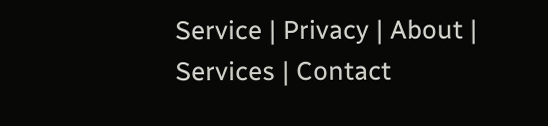Service | Privacy | About | Services | Contact